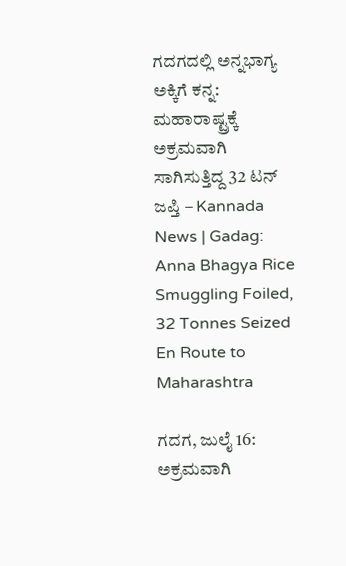ಗದಗದಲ್ಲಿ ಅನ್ನಭಾಗ್ಯ ಅಕ್ಕಿಗೆ ಕನ್ನ: ಮಹಾರಾಷ್ಟ್ರಕ್ಕೆ ಅಕ್ರಮವಾಗಿ ಸಾಗಿಸುತ್ತಿದ್ದ 32 ಟನ್ ಜಪ್ತಿ – Kannada News | Gadag: Anna Bhagya Rice Smuggling Foiled, 32 Tonnes Seized En Route to Maharashtra

ಗದಗ, ಜುಲೈ 16: ಅಕ್ರಮವಾಗಿ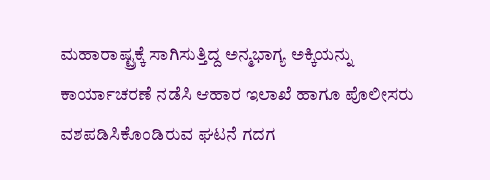ಮಹಾರಾಷ್ಟ್ರಕ್ಕೆ ಸಾಗಿಸುತ್ತಿದ್ದ ಅನ್ಮಭಾಗ್ಯ ಅಕ್ಕಿಯನ್ನು ಕಾರ್ಯಾಚರಣೆ ನಡೆಸಿ ಆಹಾರ ಇಲಾಖೆ ಹಾಗೂ ಪೊಲೀಸರು ವಶಪಡಿಸಿಕೊಂಡಿರುವ ಘಟನೆ ಗದಗ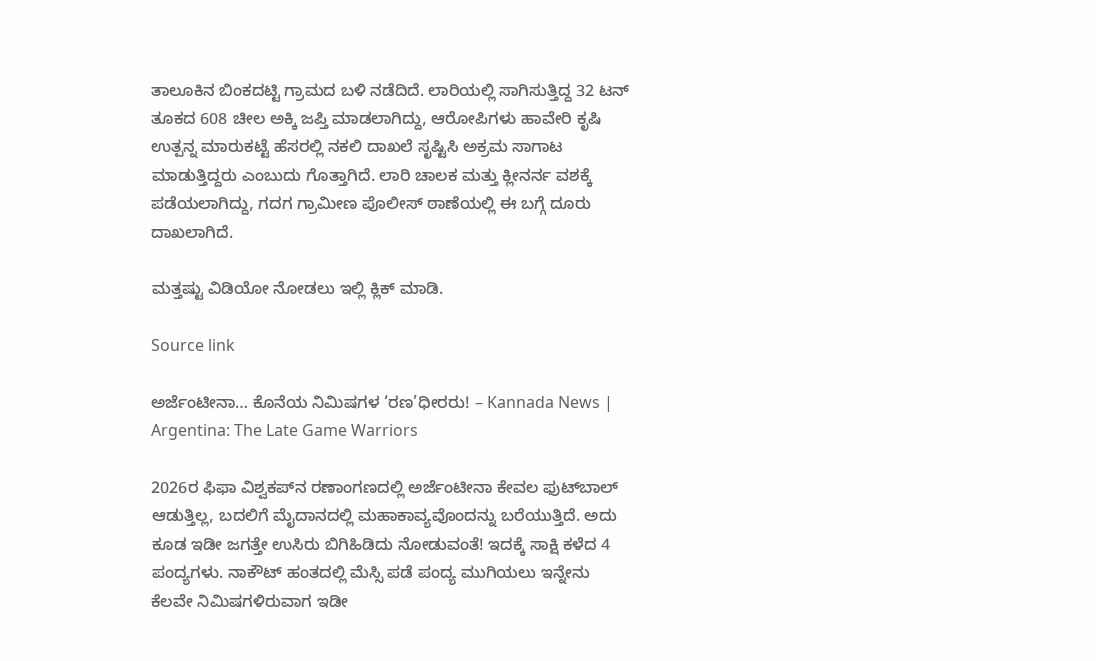ತಾಲೂಕಿನ ಬಿಂಕದಟ್ಟಿ ಗ್ರಾಮದ ಬಳಿ ನಡೆದಿದೆ. ಲಾರಿಯಲ್ಲಿ ಸಾಗಿಸುತ್ತಿದ್ದ 32 ಟನ್ ತೂಕದ 608 ಚೀಲ ಅಕ್ಕಿ ಜಪ್ತಿ ಮಾಡಲಾಗಿದ್ದು, ಆರೋಪಿಗಳು ಹಾವೇರಿ ಕೃಷಿ ಉತ್ಪನ್ನ ಮಾರುಕಟ್ಟೆ ಹೆಸರಲ್ಲಿ ನಕಲಿ ದಾಖಲೆ ಸೃಷ್ಟಿಸಿ ಅಕ್ರಮ ಸಾಗಾಟ ಮಾಡುತ್ತಿದ್ದರು ಎಂಬುದು ಗೊತ್ತಾಗಿದೆ. ಲಾರಿ ಚಾಲಕ ಮತ್ತು ಕ್ಲೀನರ್ನ ವಶಕ್ಕೆ ಪಡೆಯಲಾಗಿದ್ದು, ಗದಗ ಗ್ರಾಮೀಣ ಪೊಲೀಸ್ ಠಾಣೆಯಲ್ಲಿ ಈ ಬಗ್ಗೆ ದೂರು ದಾಖಲಾಗಿದೆ.

ಮತ್ತಷ್ಟು ವಿಡಿಯೋ ನೋಡಲು ಇಲ್ಲಿ ಕ್ಲಿಕ್ ಮಾಡಿ.

Source link

ಅರ್ಜೆಂಟೀನಾ… ಕೊನೆಯ ನಿಮಿಷಗಳ ‘ರಣ’ಧೀರರು! – Kannada News | Argentina: The Late Game Warriors

2026ರ ಫಿಫಾ ವಿಶ್ವಕಪ್‌ನ ರಣಾಂಗಣದಲ್ಲಿ ಅರ್ಜೆಂಟೀನಾ ಕೇವಲ ಫುಟ್‌ಬಾಲ್ ಆಡುತ್ತಿಲ್ಲ, ಬದಲಿಗೆ ಮೈದಾನದಲ್ಲಿ ಮಹಾಕಾವ್ಯವೊಂದನ್ನು ಬರೆಯುತ್ತಿದೆ. ಅದು ಕೂಡ ಇಡೀ ಜಗತ್ತೇ ಉಸಿರು ಬಿಗಿಹಿಡಿದು ನೋಡುವಂತೆ! ಇದಕ್ಕೆ ಸಾಕ್ಷಿ ಕಳೆದ 4 ಪಂದ್ಯಗಳು. ನಾಕೌಟ್ ಹಂತದಲ್ಲಿ ಮೆಸ್ಸಿ ಪಡೆ ಪಂದ್ಯ ಮುಗಿಯಲು ಇನ್ನೇನು ಕೆಲವೇ ನಿಮಿಷಗಳಿರುವಾಗ ಇಡೀ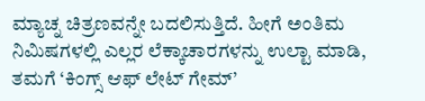ಮ್ಯಾಚ್ನ ಚಿತ್ರಣವನ್ನೇ ಬದಲಿಸುತ್ತಿದೆ. ಹೀಗೆ ಅಂತಿಮ ನಿಮಿಷಗಳಲ್ಲಿ ಎಲ್ಲರ ಲೆಕ್ಕಾಚಾರಗಳನ್ನು ಉಲ್ಟಾ ಮಾಡಿ, ತಮಗೆ ‘ಕಿಂಗ್ಸ್ ಆಫ್ ಲೇಟ್ ಗೇಮ್’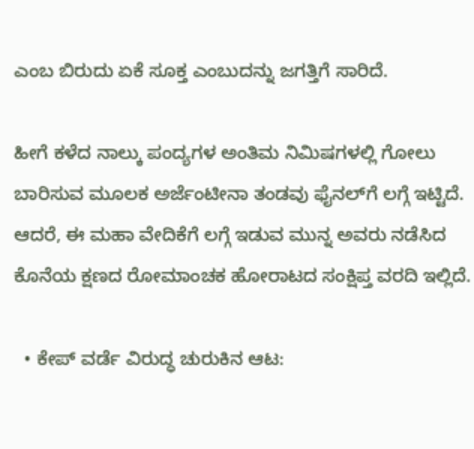ಎಂಬ ಬಿರುದು ಏಕೆ ಸೂಕ್ತ ಎಂಬುದನ್ನು ಜಗತ್ತಿಗೆ ಸಾರಿದೆ.

ಹೀಗೆ ಕಳೆದ ನಾಲ್ಕು ಪಂದ್ಯಗಳ ಅಂತಿಮ ನಿಮಿಷಗಳಲ್ಲಿ ಗೋಲು ಬಾರಿಸುವ ಮೂಲಕ ಅರ್ಜೆಂಟೀನಾ ತಂಡವು ಫೈನಲ್‌ಗೆ ಲಗ್ಗೆ ಇಟ್ಟಿದೆ. ಆದರೆ, ಈ ಮಹಾ ವೇದಿಕೆಗೆ ಲಗ್ಗೆ ಇಡುವ ಮುನ್ನ ಅವರು ನಡೆಸಿದ ಕೊನೆಯ ಕ್ಷಣದ ರೋಮಾಂಚಕ ಹೋರಾಟದ ಸಂಕ್ಷಿಪ್ತ ವರದಿ ಇಲ್ಲಿದೆ.

  • ಕೇಪ್ ವರ್ಡೆ ವಿರುದ್ಧ ಚುರುಕಿನ ಆಟ: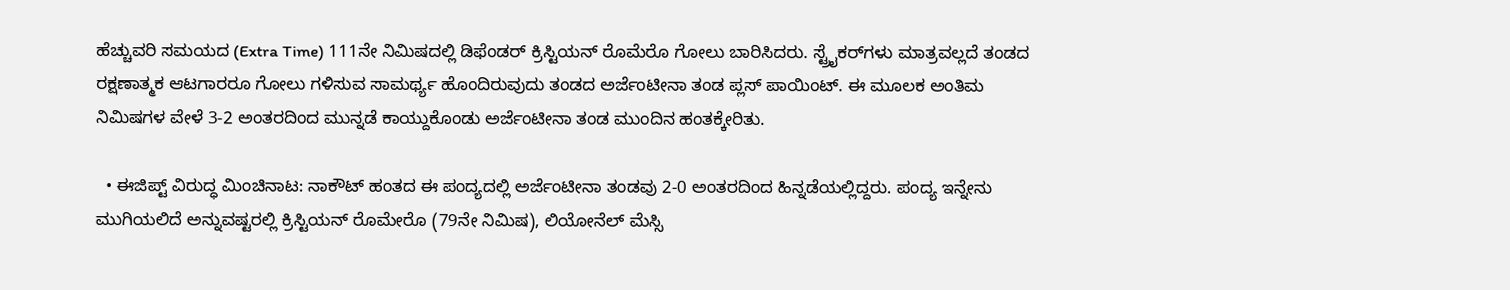ಹೆಚ್ಚುವರಿ ಸಮಯದ (Extra Time) 111ನೇ ನಿಮಿಷದಲ್ಲಿ ಡಿಫೆಂಡರ್ ಕ್ರಿಸ್ಟಿಯನ್ ರೊಮೆರೊ ಗೋಲು ಬಾರಿಸಿದರು. ಸ್ಟ್ರೈಕರ್‌ಗಳು ಮಾತ್ರವಲ್ಲದೆ ತಂಡದ ರಕ್ಷಣಾತ್ಮಕ ಆಟಗಾರರೂ ಗೋಲು ಗಳಿಸುವ ಸಾಮರ್ಥ್ಯ ಹೊಂದಿರುವುದು ತಂಡದ ಅರ್ಜೆಂಟೀನಾ ತಂಡ ಪ್ಲಸ್ ಪಾಯಿಂಟ್. ಈ ಮೂಲಕ ಅಂತಿಮ ನಿಮಿಷಗಳ ವೇಳೆ 3-2 ಅಂತರದಿಂದ ಮುನ್ನಡೆ ಕಾಯ್ದುಕೊಂಡು ಅರ್ಜೆಂಟೀನಾ ತಂಡ ಮುಂದಿನ ಹಂತಕ್ಕೇರಿತು.

  • ಈಜಿಪ್ಟ್ ವಿರುದ್ಧ ಮಿಂಚಿನಾಟ: ನಾಕೌಟ್ ಹಂತದ ಈ ಪಂದ್ಯದಲ್ಲಿ ಅರ್ಜೆಂಟೀನಾ ತಂಡವು 2-0 ಅಂತರದಿಂದ ಹಿನ್ನಡೆಯಲ್ಲಿದ್ದರು. ಪಂದ್ಯ ಇನ್ನೇನು ಮುಗಿಯಲಿದೆ ಅನ್ನುವಷ್ಟರಲ್ಲಿ ಕ್ರಿಸ್ಟಿಯನ್ ರೊಮೇರೊ (79ನೇ ನಿಮಿಷ), ಲಿಯೋನೆಲ್ ಮೆಸ್ಸಿ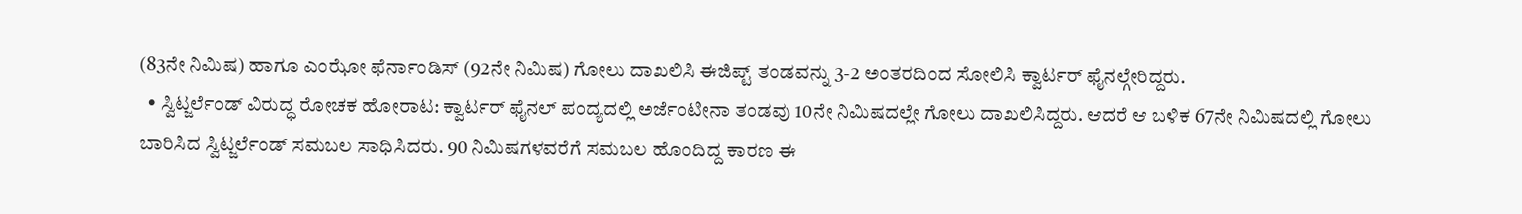(83ನೇ ನಿಮಿಷ) ಹಾಗೂ ಎಂಝೋ ಫೆರ್ನಾಂಡಿಸ್ (92ನೇ ನಿಮಿಷ) ಗೋಲು ದಾಖಲಿಸಿ ಈಜಿಪ್ಟ್ ತಂಡವನ್ನು 3-2 ಅಂತರದಿಂದ ಸೋಲಿಸಿ ಕ್ವಾರ್ಟರ್ ಫೈನಲ್ಗೇರಿದ್ದರು.
  • ಸ್ವಿಟ್ಜರ್ಲೆಂಡ್ ವಿರುದ್ಧ ರೋಚಕ ಹೋರಾಟ: ಕ್ವಾರ್ಟರ್ ಫೈನಲ್ ಪಂದ್ಯದಲ್ಲಿ ಅರ್ಜೆಂಟೀನಾ ತಂಡವು 10ನೇ ನಿಮಿಷದಲ್ಲೇ ಗೋಲು ದಾಖಲಿಸಿದ್ದರು. ಆದರೆ ಆ ಬಳಿಕ 67ನೇ ನಿಮಿಷದಲ್ಲಿ ಗೋಲು ಬಾರಿಸಿದ ಸ್ವಿಟ್ಜರ್ಲೆಂಡ್ ಸಮಬಲ ಸಾಧಿಸಿದರು. 90 ನಿಮಿಷಗಳವರೆಗೆ ಸಮಬಲ ಹೊಂದಿದ್ದ ಕಾರಣ ಈ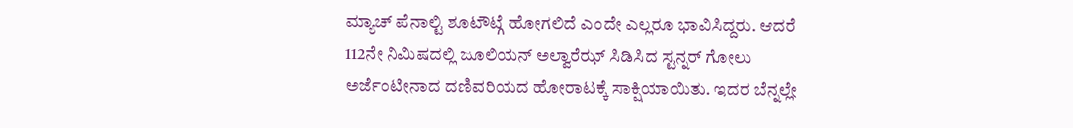ಮ್ಯಾಚ್ ಪೆನಾಲ್ಟಿ ಶೂಟೌಟ್ಗೆ ಹೋಗಲಿದೆ ಎಂದೇ ಎಲ್ಲರೂ ಭಾವಿಸಿದ್ದರು. ಆದರೆ 112ನೇ ನಿಮಿಷದಲ್ಲಿ ಜೂಲಿಯನ್ ಅಲ್ವಾರೆಝ್ ಸಿಡಿಸಿದ ಸ್ಟನ್ನರ್ ಗೋಲು ಅರ್ಜೆಂಟೀನಾದ ದಣಿವರಿಯದ ಹೋರಾಟಕ್ಕೆ ಸಾಕ್ಷಿಯಾಯಿತು. ಇದರ ಬೆನ್ನಲ್ಲೇ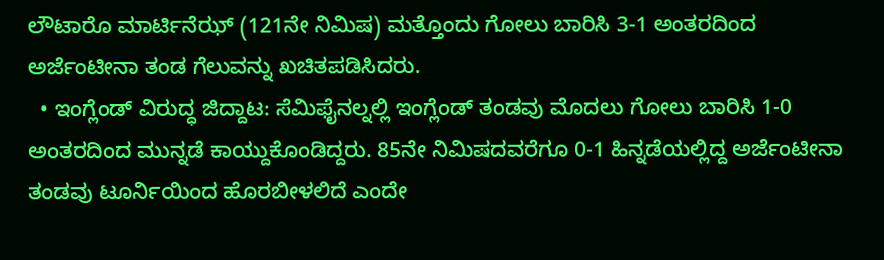ಲೌಟಾರೊ ಮಾರ್ಟಿನೆಝ್ (121ನೇ ನಿಮಿಷ) ಮತ್ತೊಂದು ಗೋಲು ಬಾರಿಸಿ 3-1 ಅಂತರದಿಂದ ಅರ್ಜೆಂಟೀನಾ ತಂಡ ಗೆಲುವನ್ನು ಖಚಿತಪಡಿಸಿದರು.
  • ಇಂಗ್ಲೆಂಡ್ ವಿರುದ್ಧ ಜಿದ್ದಾಟ: ಸೆಮಿಫೈನಲ್ನಲ್ಲಿ ಇಂಗ್ಲೆಂಡ್ ತಂಡವು ಮೊದಲು ಗೋಲು ಬಾರಿಸಿ 1-0 ಅಂತರದಿಂದ ಮುನ್ನಡೆ ಕಾಯ್ದುಕೊಂಡಿದ್ದರು. 85ನೇ ನಿಮಿಷದವರೆಗೂ 0-1 ಹಿನ್ನಡೆಯಲ್ಲಿದ್ದ ಅರ್ಜೆಂಟೀನಾ ತಂಡವು ಟೂರ್ನಿಯಿಂದ ಹೊರಬೀಳಲಿದೆ ಎಂದೇ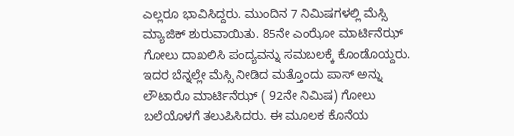ಎಲ್ಲರೂ ಭಾವಿಸಿದ್ದರು. ಮುಂದಿನ 7 ನಿಮಿಷಗಳಲ್ಲಿ ಮೆಸ್ಸಿ ಮ್ಯಾಜಿಕ್ ಶುರುವಾಯಿತು. 85ನೇ ಎಂಝೋ ಮಾರ್ಟಿನೆಝ್ ಗೋಲು ದಾಖಲಿಸಿ ಪಂದ್ಯವನ್ನು ಸಮಬಲಕ್ಕೆ ಕೊಂಡೊಯ್ದರು. ಇದರ ಬೆನ್ನಲ್ಲೇ ಮೆಸ್ಸಿ ನೀಡಿದ ಮತ್ತೊಂದು ಪಾಸ್ ಅನ್ನು ಲೌಟಾರೊ ಮಾರ್ಟಿನೆಝ್ ( 92ನೇ ನಿಮಿಷ) ಗೋಲು ಬಲೆಯೊಳಗೆ ತಲುಪಿಸಿದರು. ಈ ಮೂಲಕ ಕೊನೆಯ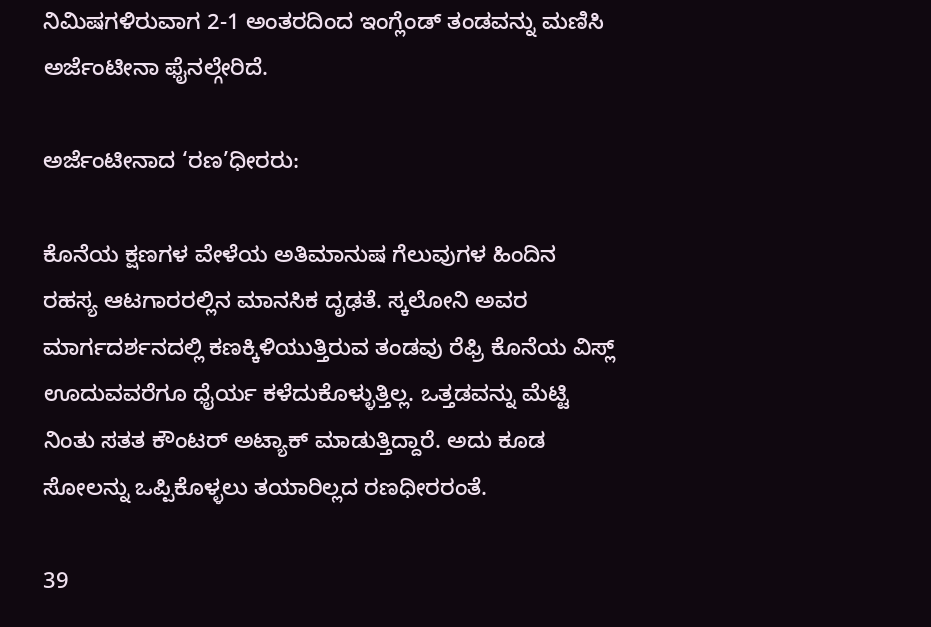ನಿಮಿಷಗಳಿರುವಾಗ 2-1 ಅಂತರದಿಂದ ಇಂಗ್ಲೆಂಡ್ ತಂಡವನ್ನು ಮಣಿಸಿ ಅರ್ಜೆಂಟೀನಾ ಫೈನಲ್ಗೇರಿದೆ.

ಅರ್ಜೆಂಟೀನಾದ ‘ರಣ’ಧೀರರು:

ಕೊನೆಯ ಕ್ಷಣಗಳ ವೇಳೆಯ ಅತಿಮಾನುಷ ಗೆಲುವುಗಳ ಹಿಂದಿನ ರಹಸ್ಯ ಆಟಗಾರರಲ್ಲಿನ ಮಾನಸಿಕ ದೃಢತೆ. ಸ್ಕಲೋನಿ ಅವರ ಮಾರ್ಗದರ್ಶನದಲ್ಲಿ ಕಣಕ್ಕಿಳಿಯುತ್ತಿರುವ ತಂಡವು ರೆಫ್ರಿ ಕೊನೆಯ ವಿಸ್ಲ್ ಊದುವವರೆಗೂ ಧೈರ್ಯ ಕಳೆದುಕೊಳ್ಳುತ್ತಿಲ್ಲ. ಒತ್ತಡವನ್ನು ಮೆಟ್ಟಿ ನಿಂತು ಸತತ ಕೌಂಟರ್ ಅಟ್ಯಾಕ್ ಮಾಡುತ್ತಿದ್ದಾರೆ. ಅದು ಕೂಡ ಸೋಲನ್ನು ಒಪ್ಪಿಕೊಳ್ಳಲು ತಯಾರಿಲ್ಲದ ರಣಧೀರರಂತೆ.

39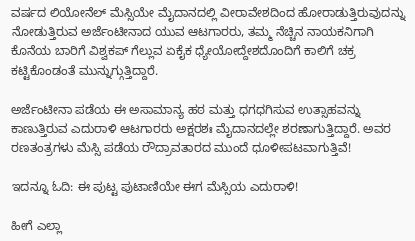ವರ್ಷದ ಲಿಯೋನೆಲ್ ಮೆಸ್ಸಿಯೇ ಮೈದಾನದಲ್ಲಿ ವೀರಾವೇಶದಿಂದ ಹೋರಾಡುತ್ತಿರುವುದನ್ನು ನೋಡುತ್ತಿರುವ ಅರ್ಜೆಂಟೀನಾದ ಯುವ ಆಟಗಾರರು, ತಮ್ಮ ನೆಚ್ಚಿನ ನಾಯಕನಿಗಾಗಿ ಕೊನೆಯ ಬಾರಿಗೆ ವಿಶ್ವಕಪ್ ಗೆಲ್ಲುವ ಏಕೈಕ ಧ್ಯೇಯೋದ್ದೇಶದೊಂದಿಗೆ ಕಾಲಿಗೆ ಚಕ್ರ ಕಟ್ಟಿಕೊಂಡಂತೆ ಮುನ್ನುಗ್ಗುತ್ತಿದ್ದಾರೆ.

ಅರ್ಜೆಂಟೀನಾ ಪಡೆಯ ಈ ಅಸಾಮಾನ್ಯ ಹಠ ಮತ್ತು ಧಗಧಗಿಸುವ ಉತ್ಸಾಹವನ್ನು ಕಾಣುತ್ತಿರುವ ಎದುರಾಳಿ ಆಟಗಾರರು ಅಕ್ಷರಶಃ ಮೈದಾನದಲ್ಲೇ ಶರಣಾಗುತ್ತಿದ್ದಾರೆ. ಅವರ ರಣತಂತ್ರಗಳು ಮೆಸ್ಸಿ ಪಡೆಯ ರೌದ್ರಾವತಾರದ ಮುಂದೆ ಧೂಳೀಪಟವಾಗುತ್ತಿವೆ!

ಇದನ್ನೂ ಓದಿ: ಈ ಪುಟ್ಟ ಪುಟಾಣಿಯೇ ಈಗ ಮೆಸ್ಸಿಯ ಎದುರಾಳಿ!

ಹೀಗೆ ಎಲ್ಲಾ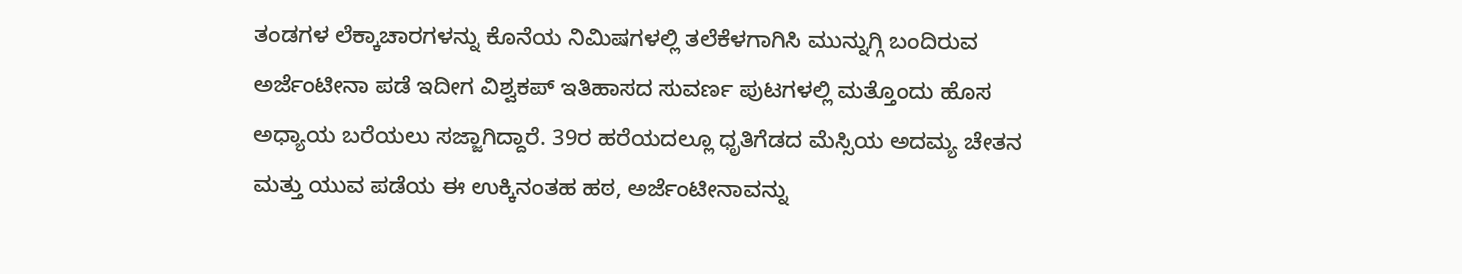ತಂಡಗಳ ಲೆಕ್ಕಾಚಾರಗಳನ್ನು ಕೊನೆಯ ನಿಮಿಷಗಳಲ್ಲಿ ತಲೆಕೆಳಗಾಗಿಸಿ ಮುನ್ನುಗ್ಗಿ ಬಂದಿರುವ ಅರ್ಜೆಂಟೀನಾ ಪಡೆ ಇದೀಗ ವಿಶ್ವಕಪ್ ಇತಿಹಾಸದ ಸುವರ್ಣ ಪುಟಗಳಲ್ಲಿ ಮತ್ತೊಂದು ಹೊಸ ಅಧ್ಯಾಯ ಬರೆಯಲು ಸಜ್ಜಾಗಿದ್ದಾರೆ. 39ರ ಹರೆಯದಲ್ಲೂ ಧೃತಿಗೆಡದ ಮೆಸ್ಸಿಯ ಅದಮ್ಯ ಚೇತನ ಮತ್ತು ಯುವ ಪಡೆಯ ಈ ಉಕ್ಕಿನಂತಹ ಹಠ, ಅರ್ಜೆಂಟೀನಾವನ್ನು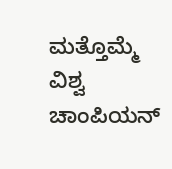ಮತ್ತೊಮ್ಮೆ ವಿಶ್ವ ಚಾಂಪಿಯನ್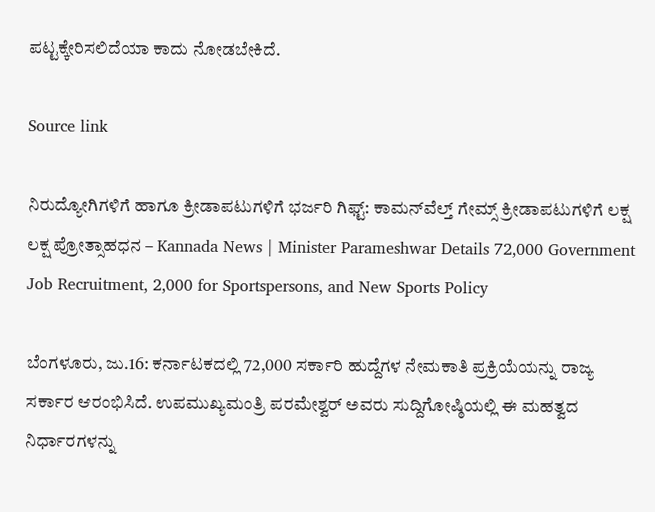ಪಟ್ಟಕ್ಕೇರಿಸಲಿದೆಯಾ ಕಾದು ನೋಡಬೇಕಿದೆ.

Source link

ನಿರುದ್ಯೋಗಿಗಳಿಗೆ ಹಾಗೂ ಕ್ರೀಡಾಪಟುಗಳಿಗೆ ಭರ್ಜರಿ ಗಿಫ್ಟ್: ಕಾಮನ್‌ವೆಲ್ತ್ ಗೇಮ್ಸ್ ಕ್ರೀಡಾಪಟುಗಳಿಗೆ ಲಕ್ಷ ಲಕ್ಷ ಪ್ರೋತ್ಸಾಹಧನ – Kannada News | Minister Parameshwar Details 72,000 Government Job Recruitment, 2,000 for Sportspersons, and New Sports Policy

ಬೆಂಗಳೂರು, ಜು.16: ಕರ್ನಾಟಕದಲ್ಲಿ 72,000 ಸರ್ಕಾರಿ ಹುದ್ದೆಗಳ ನೇಮಕಾತಿ ಪ್ರಕ್ರಿಯೆಯನ್ನು ರಾಜ್ಯ ಸರ್ಕಾರ ಆರಂಭಿಸಿದೆ. ಉಪಮುಖ್ಯಮಂತ್ರಿ ಪರಮೇಶ್ವರ್ ಅವರು ಸುದ್ದಿಗೋಷ್ಠಿಯಲ್ಲಿ ಈ ಮಹತ್ವದ ನಿರ್ಧಾರಗಳನ್ನು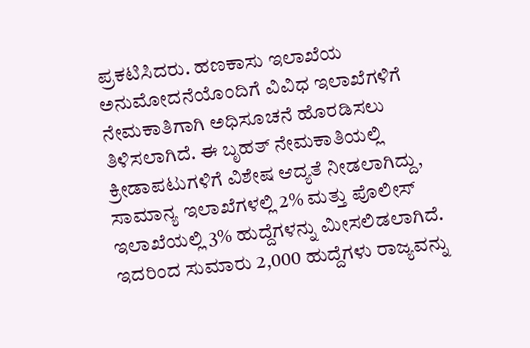ಪ್ರಕಟಿಸಿದರು. ಹಣಕಾಸು ಇಲಾಖೆಯ ಅನುಮೋದನೆಯೊಂದಿಗೆ ವಿವಿಧ ಇಲಾಖೆಗಳಿಗೆ ನೇಮಕಾತಿಗಾಗಿ ಅಧಿಸೂಚನೆ ಹೊರಡಿಸಲು ತಿಳಿಸಲಾಗಿದೆ. ಈ ಬೃಹತ್ ನೇಮಕಾತಿಯಲ್ಲಿ ಕ್ರೀಡಾಪಟುಗಳಿಗೆ ವಿಶೇಷ ಆದ್ಯತೆ ನೀಡಲಾಗಿದ್ದು, ಸಾಮಾನ್ಯ ಇಲಾಖೆಗಳಲ್ಲಿ 2% ಮತ್ತು ಪೊಲೀಸ್ ಇಲಾಖೆಯಲ್ಲಿ 3% ಹುದ್ದೆಗಳನ್ನು ಮೀಸಲಿಡಲಾಗಿದೆ. ಇದರಿಂದ ಸುಮಾರು 2,000 ಹುದ್ದೆಗಳು ರಾಜ್ಯವನ್ನು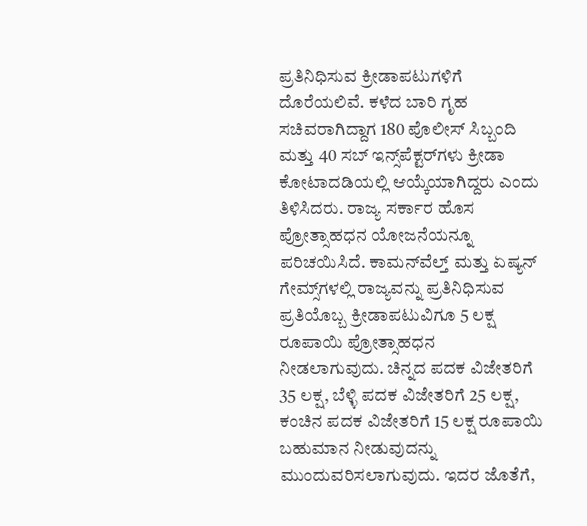ಪ್ರತಿನಿಧಿಸುವ ಕ್ರೀಡಾಪಟುಗಳಿಗೆ ದೊರೆಯಲಿವೆ. ಕಳೆದ ಬಾರಿ ಗೃಹ ಸಚಿವರಾಗಿದ್ದಾಗ 180 ಪೊಲೀಸ್ ಸಿಬ್ಬಂದಿ ಮತ್ತು 40 ಸಬ್ ಇನ್ಸ್‌ಪೆಕ್ಟರ್‌ಗಳು ಕ್ರೀಡಾ ಕೋಟಾದಡಿಯಲ್ಲಿ ಆಯ್ಕೆಯಾಗಿದ್ದರು ಎಂದು ತಿಳಿಸಿದರು. ರಾಜ್ಯ ಸರ್ಕಾರ ಹೊಸ ಪ್ರೋತ್ಸಾಹಧನ ಯೋಜನೆಯನ್ನೂ ಪರಿಚಯಿಸಿದೆ. ಕಾಮನ್‌ವೆಲ್ತ್ ಮತ್ತು ಏಷ್ಯನ್ ಗೇಮ್ಸ್‌ಗಳಲ್ಲಿ ರಾಜ್ಯವನ್ನು ಪ್ರತಿನಿಧಿಸುವ ಪ್ರತಿಯೊಬ್ಬ ಕ್ರೀಡಾಪಟುವಿಗೂ 5 ಲಕ್ಷ ರೂಪಾಯಿ ಪ್ರೋತ್ಸಾಹಧನ ನೀಡಲಾಗುವುದು. ಚಿನ್ನದ ಪದಕ ವಿಜೇತರಿಗೆ 35 ಲಕ್ಷ, ಬೆಳ್ಳಿ ಪದಕ ವಿಜೇತರಿಗೆ 25 ಲಕ್ಷ, ಕಂಚಿನ ಪದಕ ವಿಜೇತರಿಗೆ 15 ಲಕ್ಷ ರೂಪಾಯಿ ಬಹುಮಾನ ನೀಡುವುದನ್ನು ಮುಂದುವರಿಸಲಾಗುವುದು. ಇದರ ಜೊತೆಗೆ,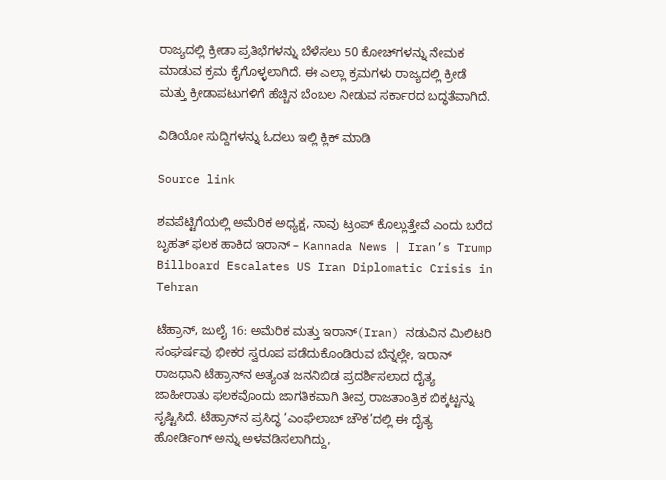ರಾಜ್ಯದಲ್ಲಿ ಕ್ರೀಡಾ ಪ್ರತಿಭೆಗಳನ್ನು ಬೆಳೆಸಲು 50 ಕೋಚ್‌ಗಳನ್ನು ನೇಮಕ ಮಾಡುವ ಕ್ರಮ ಕೈಗೊಳ್ಳಲಾಗಿದೆ. ಈ ಎಲ್ಲಾ ಕ್ರಮಗಳು ರಾಜ್ಯದಲ್ಲಿ ಕ್ರೀಡೆ ಮತ್ತು ಕ್ರೀಡಾಪಟುಗಳಿಗೆ ಹೆಚ್ಚಿನ ಬೆಂಬಲ ನೀಡುವ ಸರ್ಕಾರದ ಬದ್ಧತೆವಾಗಿದೆ.

ವಿಡಿಯೋ ಸುದ್ದಿಗಳನ್ನು ಓದಲು ಇಲ್ಲಿ ಕ್ಲಿಕ್ ಮಾಡಿ

Source link

ಶವಪೆಟ್ಟಿಗೆಯಲ್ಲಿ ಅಮೆರಿಕ ಅಧ್ಯಕ್ಷ, ನಾವು ಟ್ರಂಪ್ ಕೊಲ್ಲುತ್ತೇವೆ ಎಂದು ಬರೆದ ಬೃಹತ್ ಫಲಕ ಹಾಕಿದ ಇರಾನ್ – Kannada News | Iran’s Trump Billboard Escalates US Iran Diplomatic Crisis in Tehran

ಟೆಹ್ರಾನ್, ಜುಲೈ 16: ಅಮೆರಿಕ ಮತ್ತು ಇರಾನ್(Iran) ನಡುವಿನ ಮಿಲಿಟರಿ ಸಂಘರ್ಷವು ಭೀಕರ ಸ್ವರೂಪ ಪಡೆದುಕೊಂಡಿರುವ ಬೆನ್ನಲ್ಲೇ, ಇರಾನ್ ರಾಜಧಾನಿ ಟೆಹ್ರಾನ್‌ನ ಅತ್ಯಂತ ಜನನಿಬಿಡ ಪ್ರದರ್ಶಿಸಲಾದ ದೈತ್ಯ ಜಾಹೀರಾತು ಫಲಕವೊಂದು ಜಾಗತಿಕವಾಗಿ ತೀವ್ರ ರಾಜತಾಂತ್ರಿಕ ಬಿಕ್ಕಟ್ಟನ್ನು ಸೃಷ್ಟಿಸಿದೆ. ಟೆಹ್ರಾನ್‌ನ ಪ್ರಸಿದ್ಧ ‘ಎಂಘೆಲಾಬ್ ಚೌಕ’ದಲ್ಲಿ ಈ ದೈತ್ಯ ಹೋರ್ಡಿಂಗ್ ಅನ್ನು ಅಳವಡಿಸಲಾಗಿದ್ದು,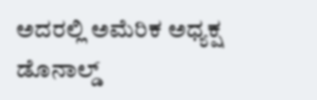ಅದರಲ್ಲಿ ಅಮೆರಿಕ ಅಧ್ಯಕ್ಷ ಡೊನಾಲ್ಡ್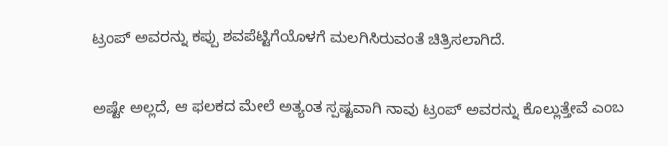ಟ್ರಂಪ್ ಅವರನ್ನು ಕಪ್ಪು ಶವಪೆಟ್ಟಿಗೆಯೊಳಗೆ ಮಲಗಿಸಿರುವಂತೆ ಚಿತ್ರಿಸಲಾಗಿದೆ.

ಅಷ್ಟೇ ಅಲ್ಲದೆ, ಆ ಫಲಕದ ಮೇಲೆ ಅತ್ಯಂತ ಸ್ಪಷ್ಟವಾಗಿ ನಾವು ಟ್ರಂಪ್ ಅವರನ್ನು ಕೊಲ್ಲುತ್ತೇವೆ ಎಂಬ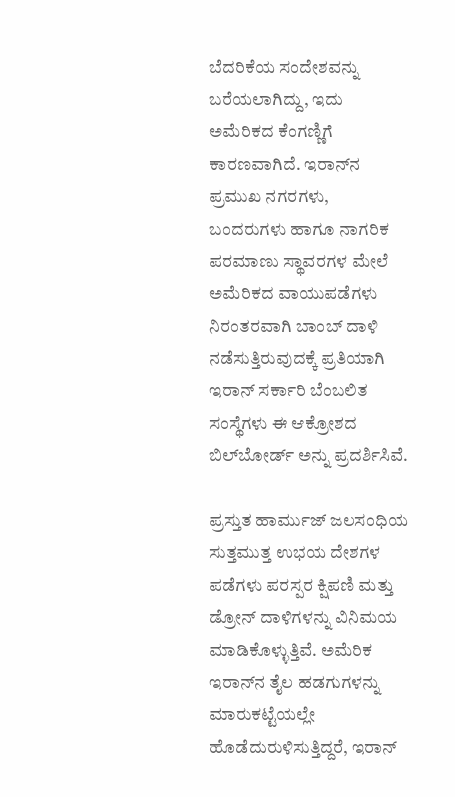ಬೆದರಿಕೆಯ ಸಂದೇಶವನ್ನು ಬರೆಯಲಾಗಿದ್ದು, ಇದು ಅಮೆರಿಕದ ಕೆಂಗಣ್ಣಿಗೆ ಕಾರಣವಾಗಿದೆ. ಇರಾನ್‌ನ ಪ್ರಮುಖ ನಗರಗಳು, ಬಂದರುಗಳು ಹಾಗೂ ನಾಗರಿಕ ಪರಮಾಣು ಸ್ಥಾವರಗಳ ಮೇಲೆ ಅಮೆರಿಕದ ವಾಯುಪಡೆಗಳು ನಿರಂತರವಾಗಿ ಬಾಂಬ್ ದಾಳಿ ನಡೆಸುತ್ತಿರುವುದಕ್ಕೆ ಪ್ರತಿಯಾಗಿ ಇರಾನ್ ಸರ್ಕಾರಿ ಬೆಂಬಲಿತ ಸಂಸ್ಥೆಗಳು ಈ ಆಕ್ರೋಶದ ಬಿಲ್‌ಬೋರ್ಡ್ ಅನ್ನು ಪ್ರದರ್ಶಿಸಿವೆ.

ಪ್ರಸ್ತುತ ಹಾರ್ಮುಜ್ ಜಲಸಂಧಿಯ ಸುತ್ತಮುತ್ತ ಉಭಯ ದೇಶಗಳ ಪಡೆಗಳು ಪರಸ್ಪರ ಕ್ಷಿಪಣಿ ಮತ್ತು ಡ್ರೋನ್ ದಾಳಿಗಳನ್ನು ವಿನಿಮಯ ಮಾಡಿಕೊಳ್ಳುತ್ತಿವೆ. ಅಮೆರಿಕ ಇರಾನ್‌ನ ತೈಲ ಹಡಗುಗಳನ್ನು ಮಾರುಕಟ್ಟೆಯಲ್ಲೇ ಹೊಡೆದುರುಳಿಸುತ್ತಿದ್ದರೆ, ಇರಾನ್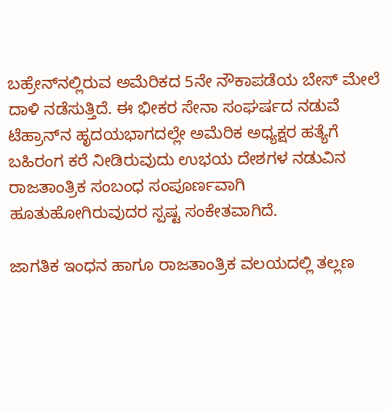ಬಹ್ರೇನ್‌ನಲ್ಲಿರುವ ಅಮೆರಿಕದ 5ನೇ ನೌಕಾಪಡೆಯ ಬೇಸ್ ಮೇಲೆ ದಾಳಿ ನಡೆಸುತ್ತಿದೆ. ಈ ಭೀಕರ ಸೇನಾ ಸಂಘರ್ಷದ ನಡುವೆ ಟೆಹ್ರಾನ್‌ನ ಹೃದಯಭಾಗದಲ್ಲೇ ಅಮೆರಿಕ ಅಧ್ಯಕ್ಷರ ಹತ್ಯೆಗೆ ಬಹಿರಂಗ ಕರೆ ನೀಡಿರುವುದು ಉಭಯ ದೇಶಗಳ ನಡುವಿನ ರಾಜತಾಂತ್ರಿಕ ಸಂಬಂಧ ಸಂಪೂರ್ಣವಾಗಿ ಹೂತುಹೋಗಿರುವುದರ ಸ್ಪಷ್ಟ ಸಂಕೇತವಾಗಿದೆ.

ಜಾಗತಿಕ ಇಂಧನ ಹಾಗೂ ರಾಜತಾಂತ್ರಿಕ ವಲಯದಲ್ಲಿ ತಲ್ಲಣ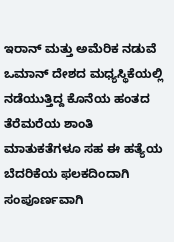ಇರಾನ್ ಮತ್ತು ಅಮೆರಿಕ ನಡುವೆ ಒಮಾನ್ ದೇಶದ ಮಧ್ಯಸ್ಥಿಕೆಯಲ್ಲಿ ನಡೆಯುತ್ತಿದ್ದ ಕೊನೆಯ ಹಂತದ ತೆರೆಮರೆಯ ಶಾಂತಿ ಮಾತುಕತೆಗಳೂ ಸಹ ಈ ಹತ್ಯೆಯ ಬೆದರಿಕೆಯ ಫಲಕದಿಂದಾಗಿ ಸಂಪೂರ್ಣವಾಗಿ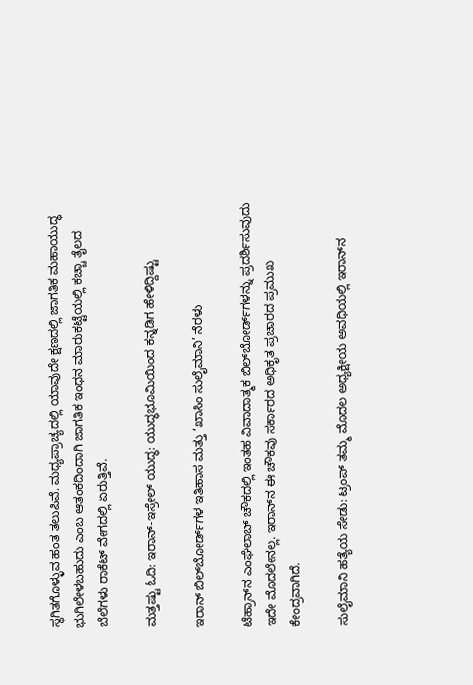ಸ್ಥಗಿತಗೊಳ್ಳುವ ಹಂತ ತಲುಪಿವೆ. ಮಧ್ಯಪ್ರಾಚ್ಯದಲ್ಲಿ ಯಾವುದೇ ಕ್ಷಣದಲ್ಲಿ ಜಾಗತಿಕ ಮಹಾಯುದ್ಧ ಭುಗಿಲೇಳಬಹುದು ಎಂಬ ಆತಂಕದಿಂದಾಗಿ ಜಾಗತಿಕ ಇಂಧನ ಮಾರುಕಟ್ಟೆಯಲ್ಲಿ ಕಚ್ಚಾ ತೈಲದ ಬೆಲೆಗಳು ರಾಕೆಟ್ ವೇಗದಲ್ಲಿ ಏರುತ್ತಿವೆ.

ಮತ್ತಷ್ಟು ಓದಿ: ಇರಾನ್-ಇಸ್ರೇಲ್ ಯುದ್ಧ: ಯುದ್ಧಭೂಮಿಯಿಂದ ಕನ್ನಡಿಗ ಹೇಳಿದ್ದಿಷ್ಟು

ಇರಾನ್ ಬಿಲ್‌ಬೋರ್ಡ್‌ಗಳ ಇತಿಹಾಸ ಮತ್ತು ‘ಖಾಸಿಂ ಸುಲೈಮಾನಿ’ ನೆರಳು

ಟೆಹ್ರಾನ್‌ನ ಎಂಘೆಲಾಬ್ ಚೌಕದಲ್ಲಿ ಇಂತಹ ವಿವಾದಾತ್ಮಕ ಬಿಲ್‌ಬೋರ್ಡ್‌ಗಳನ್ನು ಪ್ರದರ್ಶಿಸುವುದು ಇದೇ ಮೊದಲೇನಲ್ಲ. ಇರಾನ್‌ನ ಈ ಚೌಕವು ಸರ್ಕಾರದ ಅಧಿಕೃತ ಪ್ರಚಾರದ ಪ್ರಮುಖ ಕೇಂದ್ರವಾಗಿದೆ.

ಸುಲೈಮಾನಿ ಹತ್ಯೆಯ ಸೇಡು: ಟ್ರಂಪ್ ತಮ್ಮ ಮೊದಲ ಅಧ್ಯಕ್ಷೀಯ ಅವಧಿಯಲ್ಲಿ ಇರಾನ್‌ನ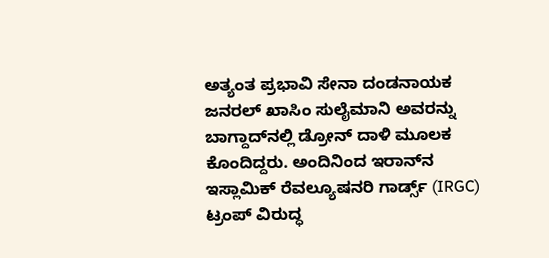ಅತ್ಯಂತ ಪ್ರಭಾವಿ ಸೇನಾ ದಂಡನಾಯಕ ಜನರಲ್ ಖಾಸಿಂ ಸುಲೈಮಾನಿ ಅವರನ್ನು ಬಾಗ್ದಾದ್‌ನಲ್ಲಿ ಡ್ರೋನ್ ದಾಳಿ ಮೂಲಕ ಕೊಂದಿದ್ದರು. ಅಂದಿನಿಂದ ಇರಾನ್‌ನ ಇಸ್ಲಾಮಿಕ್ ರೆವಲ್ಯೂಷನರಿ ಗಾರ್ಡ್ಸ್ (IRGC) ಟ್ರಂಪ್ ವಿರುದ್ಧ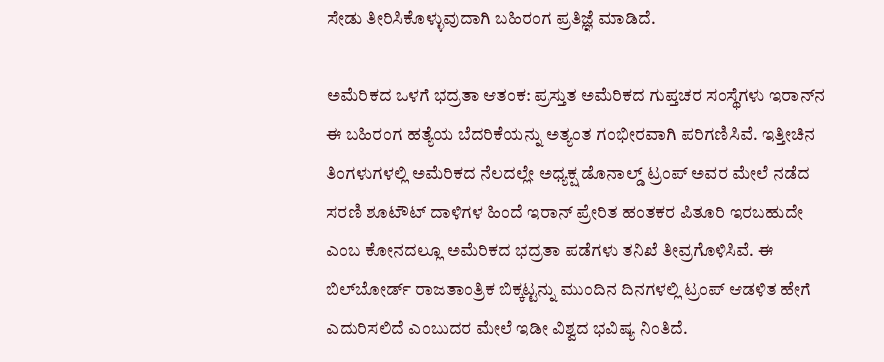ಸೇಡು ತೀರಿಸಿಕೊಳ್ಳುವುದಾಗಿ ಬಹಿರಂಗ ಪ್ರತಿಜ್ಞೆ ಮಾಡಿದೆ.

ಅಮೆರಿಕದ ಒಳಗೆ ಭದ್ರತಾ ಆತಂಕ: ಪ್ರಸ್ತುತ ಅಮೆರಿಕದ ಗುಪ್ತಚರ ಸಂಸ್ಥೆಗಳು ಇರಾನ್‌ನ ಈ ಬಹಿರಂಗ ಹತ್ಯೆಯ ಬೆದರಿಕೆಯನ್ನು ಅತ್ಯಂತ ಗಂಭೀರವಾಗಿ ಪರಿಗಣಿಸಿವೆ. ಇತ್ತೀಚಿನ ತಿಂಗಳುಗಳಲ್ಲಿ ಅಮೆರಿಕದ ನೆಲದಲ್ಲೇ ಅಧ್ಯಕ್ಷ ಡೊನಾಲ್ಡ್ ಟ್ರಂಪ್ ಅವರ ಮೇಲೆ ನಡೆದ ಸರಣಿ ಶೂಟೌಟ್ ದಾಳಿಗಳ ಹಿಂದೆ ಇರಾನ್ ಪ್ರೇರಿತ ಹಂತಕರ ಪಿತೂರಿ ಇರಬಹುದೇ ಎಂಬ ಕೋನದಲ್ಲೂ ಅಮೆರಿಕದ ಭದ್ರತಾ ಪಡೆಗಳು ತನಿಖೆ ತೀವ್ರಗೊಳಿಸಿವೆ. ಈ ಬಿಲ್‌ಬೋರ್ಡ್ ರಾಜತಾಂತ್ರಿಕ ಬಿಕ್ಕಟ್ಟನ್ನು ಮುಂದಿನ ದಿನಗಳಲ್ಲಿ ಟ್ರಂಪ್ ಆಡಳಿತ ಹೇಗೆ ಎದುರಿಸಲಿದೆ ಎಂಬುದರ ಮೇಲೆ ಇಡೀ ವಿಶ್ವದ ಭವಿಷ್ಯ ನಿಂತಿದೆ.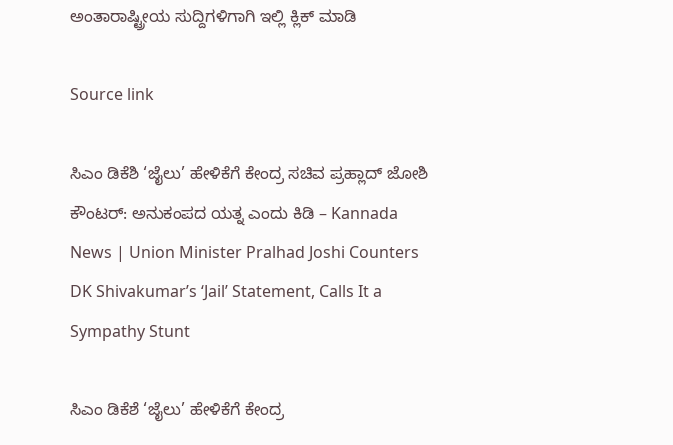ಅಂತಾರಾಷ್ಟ್ರೀಯ ಸುದ್ದಿಗಳಿಗಾಗಿ ಇಲ್ಲಿ ಕ್ಲಿಕ್ ಮಾಡಿ

Source link

ಸಿಎಂ ಡಿಕೆಶಿ ‘ಜೈಲು’ ಹೇಳಿಕೆಗೆ ಕೇಂದ್ರ ಸಚಿವ ಪ್ರಹ್ಲಾದ್ ಜೋಶಿ ಕೌಂಟರ್: ಅನುಕಂಪದ ಯತ್ನ ಎಂದು ಕಿಡಿ – Kannada News | Union Minister Pralhad Joshi Counters DK Shivakumar’s ‘Jail’ Statement, Calls It a Sympathy Stunt

ಸಿಎಂ ಡಿಕೆಶೆ ‘ಜೈಲು’ ಹೇಳಿಕೆಗೆ ಕೇಂದ್ರ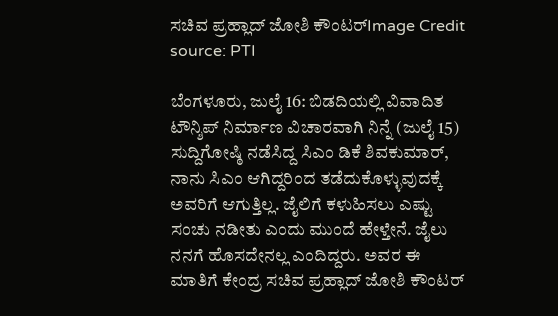ಸಚಿವ ಪ್ರಹ್ಲಾದ್ ಜೋಶಿ ಕೌಂಟರ್Image Credit source: PTI

ಬೆಂಗಳೂರು, ಜುಲೈ 16: ಬಿಡದಿಯಲ್ಲಿ ವಿವಾದಿತ ಟೌನ್ಶಿಪ್ ನಿರ್ಮಾಣ ವಿಚಾರವಾಗಿ ನಿನ್ನೆ (ಜುಲೈ 15) ಸುದ್ದಿಗೋಷ್ಠಿ ನಡೆಸಿದ್ದ ಸಿಎಂ ಡಿಕೆ ಶಿವಕುಮಾರ್, ನಾನು ಸಿಎಂ ಆಗಿದ್ದರಿಂದ ತಡೆದುಕೊಳ್ಳುವುದಕ್ಕೆ ಅವರಿಗೆ ಆಗುತ್ತಿಲ್ಲ. ಜೈಲಿಗೆ ಕಳುಹಿಸಲು ಎಷ್ಟು ಸಂಚು ನಡೀತು ಎಂದು ಮುಂದೆ ಹೇಳ್ತೇನೆ. ಜೈಲು ನನಗೆ ಹೊಸದೇನಲ್ಲ ಎಂದಿದ್ದರು. ಅವರ ಈ ಮಾತಿಗೆ ಕೇಂದ್ರ ಸಚಿವ ಪ್ರಹ್ಲಾದ್ ಜೋಶಿ ಕೌಂಟರ್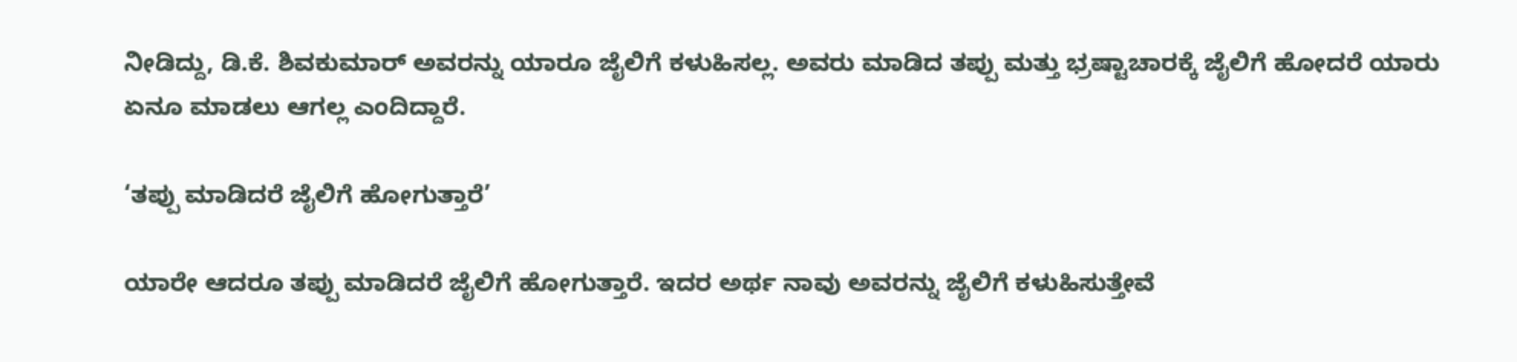ನೀಡಿದ್ದು, ಡಿ.ಕೆ. ಶಿವಕುಮಾರ್ ಅವರನ್ನು ಯಾರೂ ಜೈಲಿಗೆ ಕಳುಹಿಸಲ್ಲ. ಅವರು ಮಾಡಿದ ತಪ್ಪು ಮತ್ತು ಭ್ರಷ್ಟಾಚಾರಕ್ಕೆ ಜೈಲಿಗೆ ಹೋದರೆ ಯಾರು ಏನೂ ಮಾಡಲು ಆಗಲ್ಲ ಎಂದಿದ್ದಾರೆ.

‘ತಪ್ಪು ಮಾಡಿದರೆ ಜೈಲಿಗೆ ಹೋಗುತ್ತಾರೆ’

ಯಾರೇ ಆದರೂ ತಪ್ಪು ಮಾಡಿದರೆ ಜೈಲಿಗೆ ಹೋಗುತ್ತಾರೆ. ಇದರ ಅರ್ಥ ನಾವು ಅವರನ್ನು ಜೈಲಿಗೆ ಕಳುಹಿಸುತ್ತೇವೆ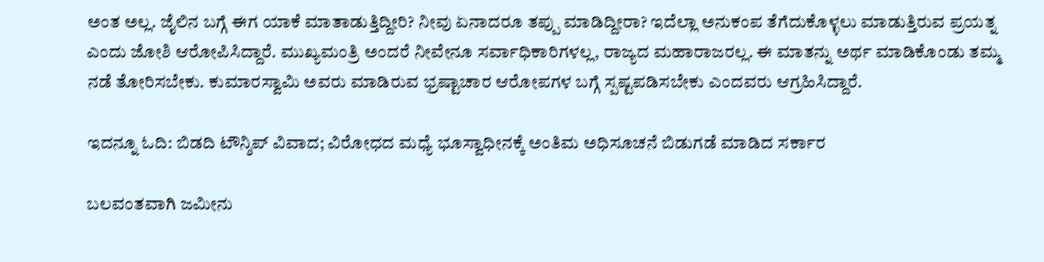ಅಂತ ಅಲ್ಲ. ಜೈಲಿನ ಬಗ್ಗೆ ಈಗ ಯಾಕೆ ಮಾತಾಡುತ್ತಿದ್ದೀರಿ? ನೀವು ಏನಾದರೂ ತಪ್ಪು ಮಾಡಿದ್ದೀರಾ? ಇದೆಲ್ಲಾ ಅನುಕಂಪ ತೆಗೆದುಕೊಳ್ಳಲು ಮಾಡುತ್ತಿರುವ ಪ್ರಯತ್ನ ಎಂದು ಜೋಶಿ ಆರೋಪಿಸಿದ್ದಾರೆ. ಮುಖ್ಯಮಂತ್ರಿ ಅಂದರೆ ನೀವೇನೂ ಸರ್ವಾಧಿಕಾರಿಗಳಲ್ಲ, ರಾಜ್ಯದ ಮಹಾರಾಜರಲ್ಲ. ಈ ಮಾತನ್ನು ಅರ್ಥ ಮಾಡಿಕೊಂಡು ತಮ್ಮ ನಡೆ ತೋರಿಸಬೇಕು. ಕುಮಾರಸ್ವಾಮಿ ಅವರು ಮಾಡಿರುವ ಭ್ರಷ್ಟಾಚಾರ ಆರೋಪಗಳ ಬಗ್ಗೆ ಸ್ಪಷ್ಟಪಡಿಸಬೇಕು ಎಂದವರು ಆಗ್ರಹಿಸಿದ್ದಾರೆ.

ಇದನ್ನೂ ಓದಿ: ಬಿಡದಿ ಟೌನ್ಶಿಪ್ ವಿವಾದ; ವಿರೋಧದ ಮಧ್ಯೆ ಭೂಸ್ವಾಧೀನಕ್ಕೆ ಅಂತಿಮ ಅಧಿಸೂಚನೆ ಬಿಡುಗಡೆ ಮಾಡಿದ ಸರ್ಕಾರ

ಬಲವಂತವಾಗಿ ಜಮೀನು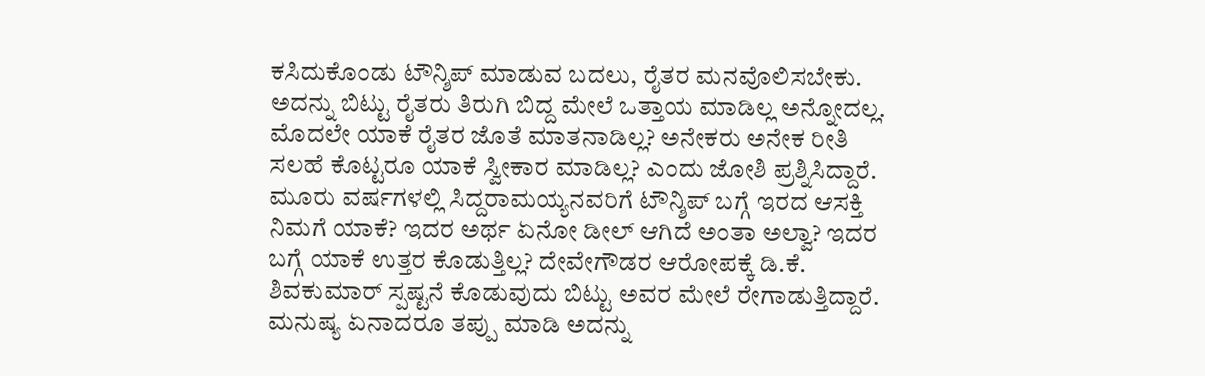ಕಸಿದುಕೊಂಡು ಟೌನ್ಶಿಪ್ ಮಾಡುವ ಬದಲು, ರೈತರ ಮನವೊಲಿಸಬೇಕು. ಅದನ್ನು ಬಿಟ್ಟು ರೈತರು ತಿರುಗಿ ಬಿದ್ದ ಮೇಲೆ ಒತ್ತಾಯ ಮಾಡಿಲ್ಲ ಅನ್ನೋದಲ್ಲ. ಮೊದಲೇ ಯಾಕೆ ರೈತರ ಜೊತೆ ಮಾತನಾಡಿಲ್ಲ? ಅನೇಕರು ಅನೇಕ ರೀತಿ ಸಲಹೆ ಕೊಟ್ಟರೂ ಯಾಕೆ ಸ್ವೀಕಾರ ಮಾಡಿಲ್ಲ? ಎಂದು ಜೋಶಿ ಪ್ರಶ್ನಿಸಿದ್ದಾರೆ. ಮೂರು ವರ್ಷಗಳಲ್ಲಿ ಸಿದ್ದರಾಮಯ್ಯನವರಿಗೆ ಟೌನ್ಶಿಪ್ ಬಗ್ಗೆ ಇರದ ಆಸಕ್ತಿ ನಿಮಗೆ ಯಾಕೆ? ಇದರ ಅರ್ಥ ಏನೋ ಡೀಲ್ ಆಗಿದೆ ಅಂತಾ ಅಲ್ವಾ? ಇದರ ಬಗ್ಗೆ ಯಾಕೆ ಉತ್ತರ ಕೊಡುತ್ತಿಲ್ಲ? ದೇವೇಗೌಡರ ಆರೋಪಕ್ಕೆ ಡಿ.ಕೆ. ಶಿವಕುಮಾರ್ ಸ್ಪಷ್ಟನೆ ಕೊಡುವುದು ಬಿಟ್ಟು ಅವರ ಮೇಲೆ ರೇಗಾಡುತ್ತಿದ್ದಾರೆ. ಮನುಷ್ಯ ಏನಾದರೂ ತಪ್ಪು ಮಾಡಿ ಅದನ್ನು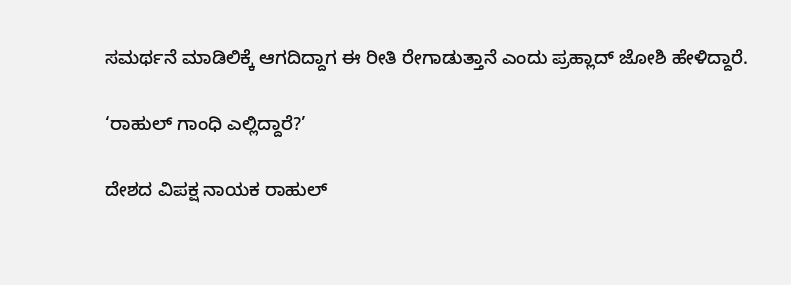ಸಮರ್ಥನೆ ಮಾಡಿಲಿಕ್ಕೆ ಆಗದಿದ್ದಾಗ ಈ ರೀತಿ ರೇಗಾಡುತ್ತಾನೆ ಎಂದು ಪ್ರಹ್ಲಾದ್ ಜೋಶಿ ಹೇಳಿದ್ದಾರೆ.

‘ರಾಹುಲ್ ಗಾಂಧಿ ಎಲ್ಲಿದ್ದಾರೆ?’

ದೇಶದ ವಿಪಕ್ಷ ನಾಯಕ ರಾಹುಲ್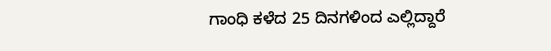ಗಾಂಧಿ ಕಳೆದ 25 ದಿನಗಳಿಂದ ಎಲ್ಲಿದ್ದಾರೆ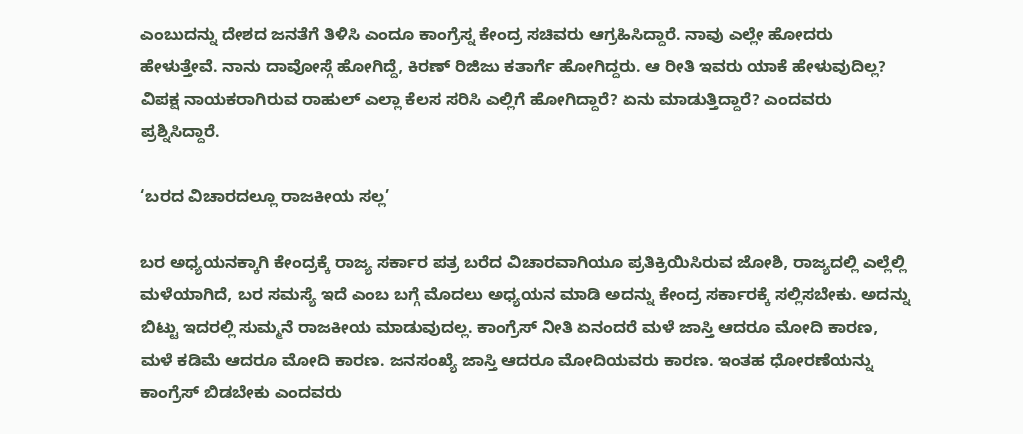ಎಂಬುದನ್ನು ದೇಶದ ಜನತೆಗೆ ತಿಳಿಸಿ ಎಂದೂ ಕಾಂಗ್ರೆಸ್ನ ಕೇಂದ್ರ ಸಚಿವರು ಆಗ್ರಹಿಸಿದ್ದಾರೆ. ನಾವು ಎಲ್ಲೇ ಹೋದರು ಹೇಳುತ್ತೇವೆ. ನಾನು ದಾವೋಸ್ಗೆ ಹೋಗಿದ್ದೆ, ಕಿರಣ್ ರಿಜಿಜು ಕತಾರ್ಗೆ ಹೋಗಿದ್ದರು. ಆ ರೀತಿ ಇವರು ಯಾಕೆ ಹೇಳುವುದಿಲ್ಲ? ವಿಪಕ್ಷ ನಾಯಕರಾಗಿರುವ ರಾಹುಲ್ ಎಲ್ಲಾ ಕೆಲಸ ಸರಿಸಿ ಎಲ್ಲಿಗೆ ಹೋಗಿದ್ದಾರೆ? ಏನು ಮಾಡುತ್ತಿದ್ದಾರೆ? ಎಂದವರು ಪ್ರಶ್ನಿಸಿದ್ದಾರೆ.

‘ಬರದ ವಿಚಾರದಲ್ಲೂ ರಾಜಕೀಯ ಸಲ್ಲ’

ಬರ ಅಧ್ಯಯನಕ್ಕಾಗಿ ಕೇಂದ್ರಕ್ಕೆ ರಾಜ್ಯ ಸರ್ಕಾರ ಪತ್ರ ಬರೆದ ವಿಚಾರವಾಗಿಯೂ ಪ್ರತಿಕ್ರಿಯಿಸಿರುವ ಜೋಶಿ, ರಾಜ್ಯದಲ್ಲಿ ಎಲ್ಲೆಲ್ಲಿ ಮಳೆಯಾಗಿದೆ, ಬರ ಸಮಸ್ಯೆ ಇದೆ ಎಂಬ ಬಗ್ಗೆ ಮೊದಲು ಅಧ್ಯಯನ ಮಾಡಿ ಅದನ್ನು ಕೇಂದ್ರ ಸರ್ಕಾರಕ್ಕೆ ಸಲ್ಲಿಸಬೇಕು. ಅದನ್ನು ಬಿಟ್ಟು ಇದರಲ್ಲಿ ಸುಮ್ಮನೆ ರಾಜಕೀಯ ಮಾಡುವುದಲ್ಲ. ಕಾಂಗ್ರೆಸ್ ನೀತಿ ಏನಂದರೆ ಮಳೆ ಜಾಸ್ತಿ ಆದರೂ ಮೋದಿ ಕಾರಣ, ಮಳೆ ಕಡಿಮೆ ಆದರೂ ಮೋದಿ ಕಾರಣ. ಜನಸಂಖ್ಯೆ ಜಾಸ್ತಿ ಆದರೂ ಮೋದಿಯವರು ಕಾರಣ. ಇಂತಹ ಧೋರಣೆಯನ್ನು ಕಾಂಗ್ರೆಸ್ ಬಿಡಬೇಕು ಎಂದವರು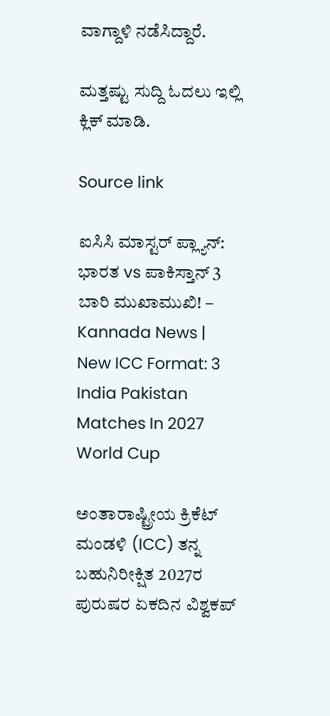ವಾಗ್ದಾಳಿ ನಡೆಸಿದ್ದಾರೆ.

ಮತ್ತಷ್ಟು ಸುದ್ದಿ ಓದಲು ಇಲ್ಲಿ ಕ್ಲಿಕ್ ಮಾಡಿ.

Source link

ಐಸಿಸಿ ಮಾಸ್ಟರ್ ಪ್ಲ್ಯಾನ್: ಭಾರತ vs ಪಾಕಿಸ್ತಾನ್ 3 ಬಾರಿ ಮುಖಾಮುಖಿ! – Kannada News | New ICC Format: 3 India Pakistan Matches In 2027 World Cup

ಅಂತಾರಾಷ್ಟ್ರೀಯ ಕ್ರಿಕೆಟ್ ಮಂಡಳಿ (ICC) ತನ್ನ ಬಹುನಿರೀಕ್ಷಿತ 2027ರ ಪುರುಷರ ಏಕದಿನ ವಿಶ್ವಕಪ್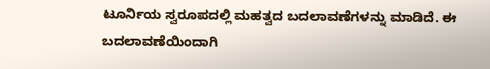ಟೂರ್ನಿಯ ಸ್ವರೂಪದಲ್ಲಿ ಮಹತ್ವದ ಬದಲಾವಣೆಗಳನ್ನು ಮಾಡಿದೆ. ಈ ಬದಲಾವಣೆಯಿಂದಾಗಿ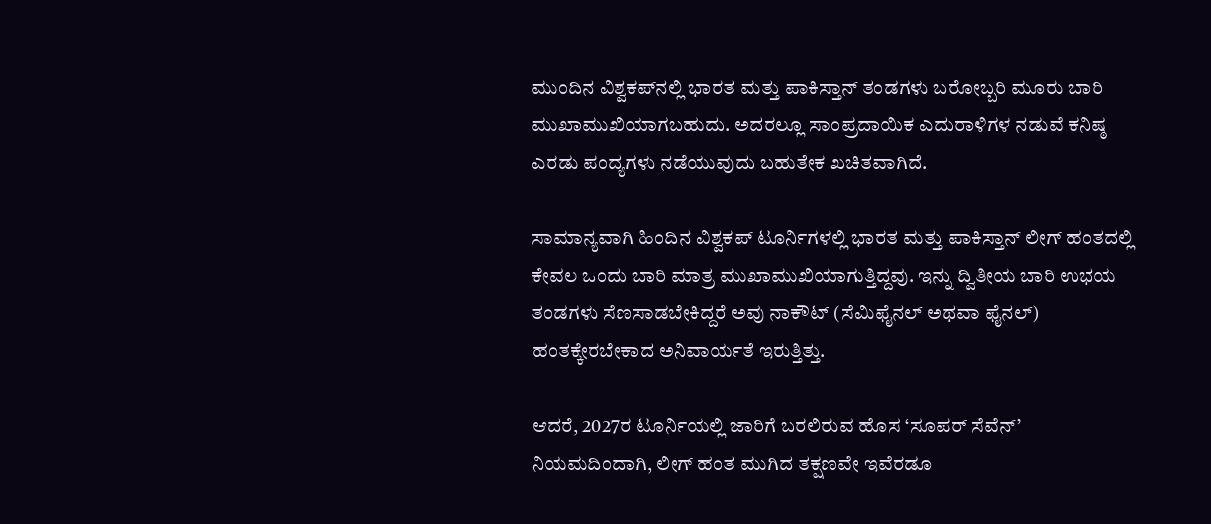ಮುಂದಿನ ವಿಶ್ವಕಪ್‌ನಲ್ಲಿ ಭಾರತ ಮತ್ತು ಪಾಕಿಸ್ತಾನ್ ತಂಡಗಳು ಬರೋಬ್ಬರಿ ಮೂರು ಬಾರಿ ಮುಖಾಮುಖಿಯಾಗಬಹುದು. ಅದರಲ್ಲೂ ಸಾಂಪ್ರದಾಯಿಕ ಎದುರಾಳಿಗಳ ನಡುವೆ ಕನಿಷ್ಠ ಎರಡು ಪಂದ್ಯಗಳು ನಡೆಯುವುದು ಬಹುತೇಕ ಖಚಿತವಾಗಿದೆ.

ಸಾಮಾನ್ಯವಾಗಿ ಹಿಂದಿನ ವಿಶ್ವಕಪ್ ಟೂರ್ನಿಗಳಲ್ಲಿ ಭಾರತ ಮತ್ತು ಪಾಕಿಸ್ತಾನ್ ಲೀಗ್ ಹಂತದಲ್ಲಿ ಕೇವಲ ಒಂದು ಬಾರಿ ಮಾತ್ರ ಮುಖಾಮುಖಿಯಾಗುತ್ತಿದ್ದವು. ಇನ್ನು ದ್ವಿತೀಯ ಬಾರಿ ಉಭಯ ತಂಡಗಳು ಸೆಣಸಾಡಬೇಕಿದ್ದರೆ ಅವು ನಾಕೌಟ್ (ಸೆಮಿಫೈನಲ್ ಅಥವಾ ಫೈನಲ್) ಹಂತಕ್ಕೇರಬೇಕಾದ ಅನಿವಾರ್ಯತೆ ಇರುತ್ತಿತ್ತು.

ಆದರೆ, 2027ರ ಟೂರ್ನಿಯಲ್ಲಿ ಜಾರಿಗೆ ಬರಲಿರುವ ಹೊಸ ‘ಸೂಪರ್ ಸೆವೆನ್’ ನಿಯಮದಿಂದಾಗಿ, ಲೀಗ್ ಹಂತ ಮುಗಿದ ತಕ್ಷಣವೇ ಇವೆರಡೂ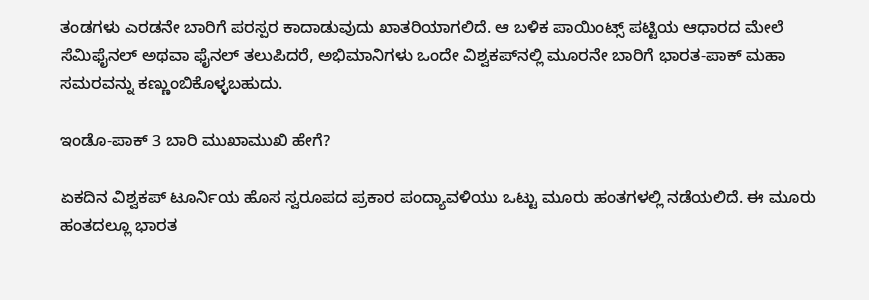ತಂಡಗಳು ಎರಡನೇ ಬಾರಿಗೆ ಪರಸ್ಪರ ಕಾದಾಡುವುದು ಖಾತರಿಯಾಗಲಿದೆ. ಆ ಬಳಿಕ ಪಾಯಿಂಟ್ಸ್ ಪಟ್ಟಿಯ ಆಧಾರದ ಮೇಲೆ ಸೆಮಿಫೈನಲ್ ಅಥವಾ ಫೈನಲ್ ತಲುಪಿದರೆ, ಅಭಿಮಾನಿಗಳು ಒಂದೇ ವಿಶ್ವಕಪ್‌ನಲ್ಲಿ ಮೂರನೇ ಬಾರಿಗೆ ಭಾರತ-ಪಾಕ್ ಮಹಾ ಸಮರವನ್ನು ಕಣ್ಣುಂಬಿಕೊಳ್ಳಬಹುದು.

ಇಂಡೊ-ಪಾಕ್ 3 ಬಾರಿ ಮುಖಾಮುಖಿ ಹೇಗೆ?

ಏಕದಿನ ವಿಶ್ವಕಪ್ ಟೂರ್ನಿಯ ಹೊಸ ಸ್ವರೂಪದ ಪ್ರಕಾರ ಪಂದ್ಯಾವಳಿಯು ಒಟ್ಟು ಮೂರು ಹಂತಗಳಲ್ಲಿ ನಡೆಯಲಿದೆ. ಈ ಮೂರು ಹಂತದಲ್ಲೂ ಭಾರತ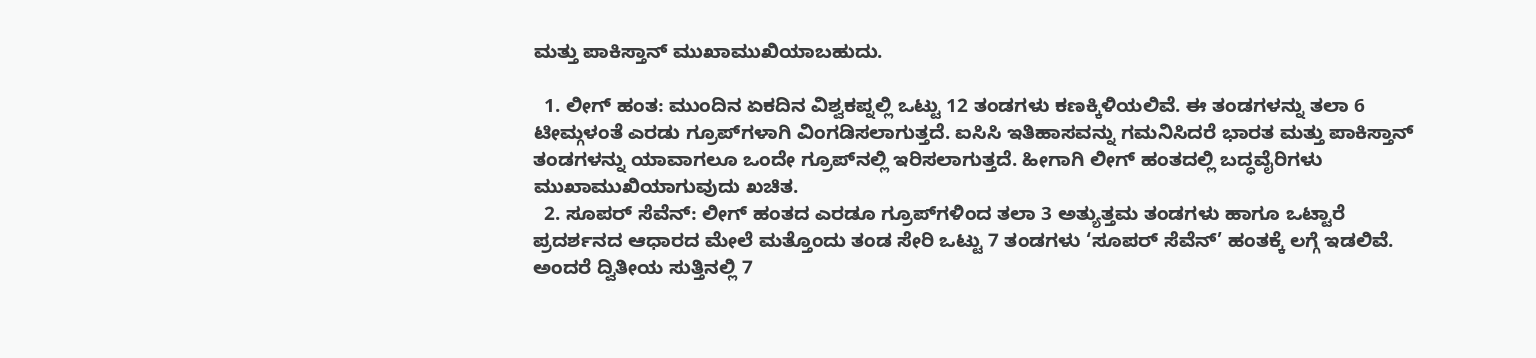ಮತ್ತು ಪಾಕಿಸ್ತಾನ್ ಮುಖಾಮುಖಿಯಾಬಹುದು.

  1. ಲೀಗ್ ಹಂತ: ಮುಂದಿನ ಏಕದಿನ ವಿಶ್ವಕಪ್ನಲ್ಲಿ ಒಟ್ಟು 12 ತಂಡಗಳು ಕಣಕ್ಕಿಳಿಯಲಿವೆ. ಈ ತಂಡಗಳನ್ನು ತಲಾ 6 ಟೀಮ್ಗಳಂತೆ ಎರಡು ಗ್ರೂಪ್‌ಗಳಾಗಿ ವಿಂಗಡಿಸಲಾಗುತ್ತದೆ. ಐಸಿಸಿ ಇತಿಹಾಸವನ್ನು ಗಮನಿಸಿದರೆ ಭಾರತ ಮತ್ತು ಪಾಕಿಸ್ತಾನ್ ತಂಡಗಳನ್ನು ಯಾವಾಗಲೂ ಒಂದೇ ಗ್ರೂಪ್‌ನಲ್ಲಿ ಇರಿಸಲಾಗುತ್ತದೆ. ಹೀಗಾಗಿ ಲೀಗ್ ಹಂತದಲ್ಲಿ ಬದ್ಧವೈರಿಗಳು ಮುಖಾಮುಖಿಯಾಗುವುದು ಖಚಿತ.
  2. ಸೂಪರ್ ಸೆವೆನ್: ಲೀಗ್ ಹಂತದ ಎರಡೂ ಗ್ರೂಪ್‌ಗಳಿಂದ ತಲಾ 3 ಅತ್ಯುತ್ತಮ ತಂಡಗಳು ಹಾಗೂ ಒಟ್ಟಾರೆ ಪ್ರದರ್ಶನದ ಆಧಾರದ ಮೇಲೆ ಮತ್ತೊಂದು ತಂಡ ಸೇರಿ ಒಟ್ಟು 7 ತಂಡಗಳು ‘ಸೂಪರ್ ಸೆವೆನ್’ ಹಂತಕ್ಕೆ ಲಗ್ಗೆ ಇಡಲಿವೆ. ಅಂದರೆ ದ್ವಿತೀಯ ಸುತ್ತಿನಲ್ಲಿ 7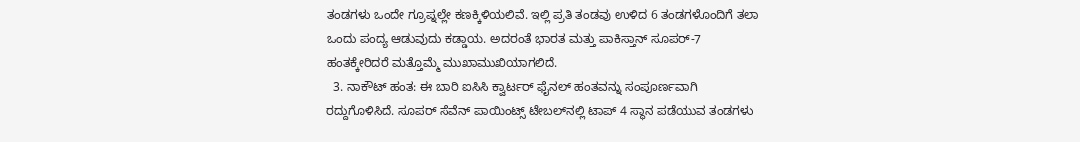ತಂಡಗಳು ಒಂದೇ ಗ್ರೂಪ್ನಲ್ಲೇ ಕಣಕ್ಕಿಳಿಯಲಿವೆ. ಇಲ್ಲಿ ಪ್ರತಿ ತಂಡವು ಉಳಿದ 6 ತಂಡಗಳೊಂದಿಗೆ ತಲಾ ಒಂದು ಪಂದ್ಯ ಆಡುವುದು ಕಡ್ಡಾಯ. ಅದರಂತೆ ಭಾರತ ಮತ್ತು ಪಾಕಿಸ್ತಾನ್ ಸೂಪರ್-7 ಹಂತಕ್ಕೇರಿದರೆ ಮತ್ತೊಮ್ಮೆ ಮುಖಾಮುಖಿಯಾಗಲಿದೆ.
  3. ನಾಕೌಟ್ ಹಂತ: ಈ ಬಾರಿ ಐಸಿಸಿ ಕ್ವಾರ್ಟರ್ ಫೈನಲ್ ಹಂತವನ್ನು ಸಂಪೂರ್ಣವಾಗಿ ರದ್ದುಗೊಳಿಸಿದೆ. ಸೂಪರ್ ಸೆವೆನ್ ಪಾಯಿಂಟ್ಸ್ ಟೇಬಲ್‌ನಲ್ಲಿ ಟಾಪ್ 4 ಸ್ಥಾನ ಪಡೆಯುವ ತಂಡಗಳು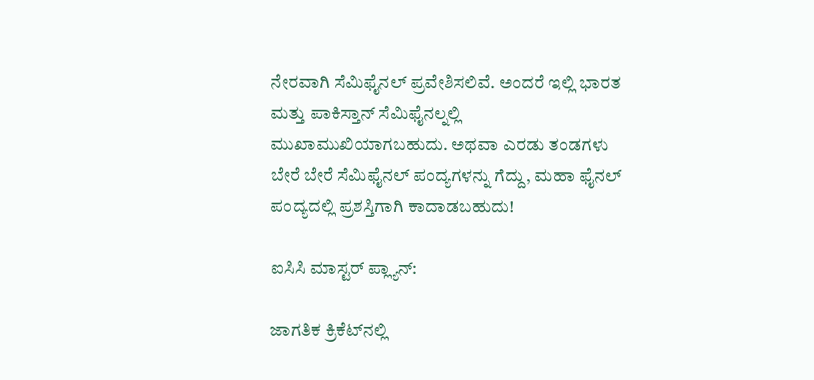ನೇರವಾಗಿ ಸೆಮಿಫೈನಲ್ ಪ್ರವೇಶಿಸಲಿವೆ. ಅಂದರೆ ಇಲ್ಲಿ ಭಾರತ ಮತ್ತು ಪಾಕಿಸ್ತಾನ್ ಸೆಮಿಫೈನಲ್ನಲ್ಲಿ ಮುಖಾಮುಖಿಯಾಗಬಹುದು. ಅಥವಾ ಎರಡು ತಂಡಗಳು ಬೇರೆ ಬೇರೆ ಸೆಮಿಫೈನಲ್ ಪಂದ್ಯಗಳನ್ನು ಗೆದ್ದು, ಮಹಾ ಫೈನಲ್ ಪಂದ್ಯದಲ್ಲಿ ಪ್ರಶಸ್ತಿಗಾಗಿ ಕಾದಾಡಬಹುದು!

ಐಸಿಸಿ ಮಾಸ್ಟರ್ ಪ್ಲ್ಯಾನ್:

ಜಾಗತಿಕ ಕ್ರಿಕೆಟ್‌ನಲ್ಲಿ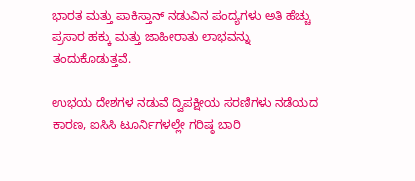ಭಾರತ ಮತ್ತು ಪಾಕಿಸ್ತಾನ್ ನಡುವಿನ ಪಂದ್ಯಗಳು ಅತಿ ಹೆಚ್ಚು ಪ್ರಸಾರ ಹಕ್ಕು ಮತ್ತು ಜಾಹೀರಾತು ಲಾಭವನ್ನು ತಂದುಕೊಡುತ್ತವೆ.

ಉಭಯ ದೇಶಗಳ ನಡುವೆ ದ್ವಿಪಕ್ಷೀಯ ಸರಣಿಗಳು ನಡೆಯದ ಕಾರಣ, ಐಸಿಸಿ ಟೂರ್ನಿಗಳಲ್ಲೇ ಗರಿಷ್ಠ ಬಾರಿ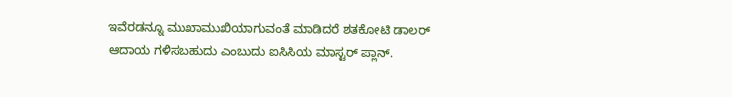ಇವೆರಡನ್ನೂ ಮುಖಾಮುಖಿಯಾಗುವಂತೆ ಮಾಡಿದರೆ ಶತಕೋಟಿ ಡಾಲರ್ ಆದಾಯ ಗಳಿಸಬಹುದು ಎಂಬುದು ಐಸಿಸಿಯ ಮಾಸ್ಟರ್ ಪ್ಲಾನ್.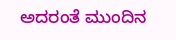ಅದರಂತೆ ಮುಂದಿನ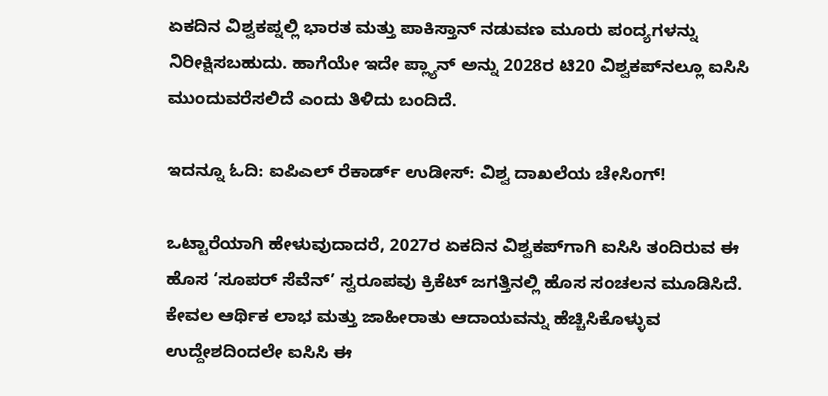ಏಕದಿನ ವಿಶ್ವಕಪ್ನಲ್ಲಿ ಭಾರತ ಮತ್ತು ಪಾಕಿಸ್ತಾನ್ ನಡುವಣ ಮೂರು ಪಂದ್ಯಗಳನ್ನು ನಿರೀಕ್ಷಿಸಬಹುದು. ಹಾಗೆಯೇ ಇದೇ ಪ್ಲ್ಯಾನ್ ಅನ್ನು 2028ರ ಟಿ20 ವಿಶ್ವಕಪ್‌ನಲ್ಲೂ ಐಸಿಸಿ ಮುಂದುವರೆಸಲಿದೆ ಎಂದು ತಿಳಿದು ಬಂದಿದೆ.

ಇದನ್ನೂ ಓದಿ: ಐಪಿಎಲ್ ರೆಕಾರ್ಡ್ ಉಡೀಸ್: ವಿಶ್ವ ದಾಖಲೆಯ ಚೇಸಿಂಗ್!

ಒಟ್ಟಾರೆಯಾಗಿ ಹೇಳುವುದಾದರೆ, 2027ರ ಏಕದಿನ ವಿಶ್ವಕಪ್‌ಗಾಗಿ ಐಸಿಸಿ ತಂದಿರುವ ಈ ಹೊಸ ‘ಸೂಪರ್ ಸೆವೆನ್’ ಸ್ವರೂಪವು ಕ್ರಿಕೆಟ್ ಜಗತ್ತಿನಲ್ಲಿ ಹೊಸ ಸಂಚಲನ ಮೂಡಿಸಿದೆ. ಕೇವಲ ಆರ್ಥಿಕ ಲಾಭ ಮತ್ತು ಜಾಹೀರಾತು ಆದಾಯವನ್ನು ಹೆಚ್ಚಿಸಿಕೊಳ್ಳುವ ಉದ್ದೇಶದಿಂದಲೇ ಐಸಿಸಿ ಈ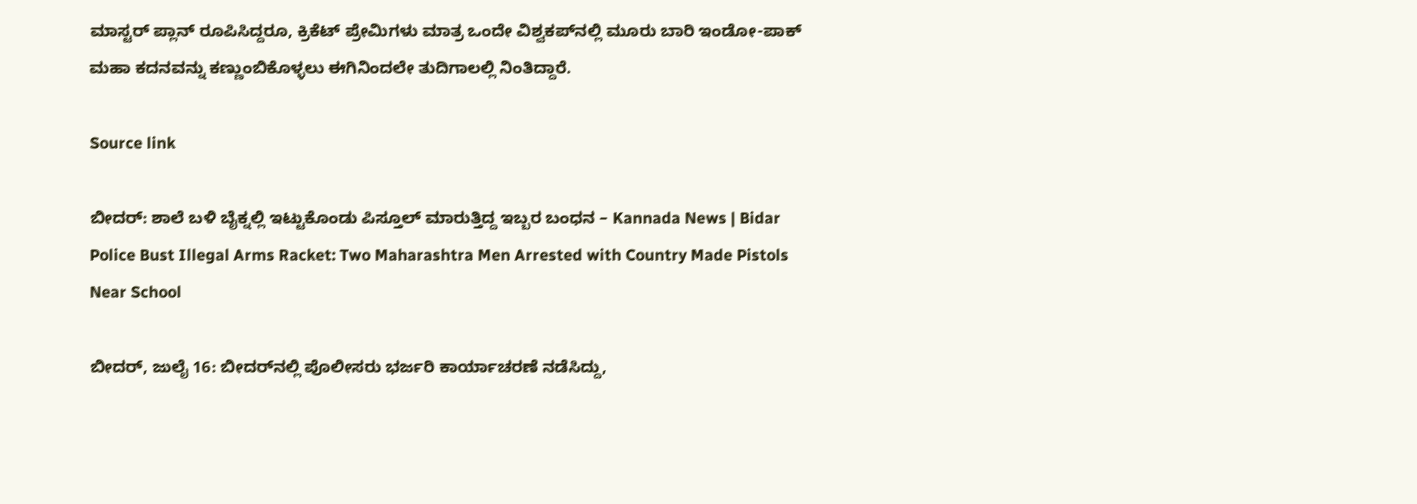ಮಾಸ್ಟರ್ ಪ್ಲಾನ್ ರೂಪಿಸಿದ್ದರೂ, ಕ್ರಿಕೆಟ್ ಪ್ರೇಮಿಗಳು ಮಾತ್ರ ಒಂದೇ ವಿಶ್ವಕಪ್‌ನಲ್ಲಿ ಮೂರು ಬಾರಿ ಇಂಡೋ-ಪಾಕ್ ಮಹಾ ಕದನವನ್ನು ಕಣ್ಣುಂಬಿಕೊಳ್ಳಲು ಈಗಿನಿಂದಲೇ ತುದಿಗಾಲಲ್ಲಿ ನಿಂತಿದ್ದಾರೆ.

Source link

ಬೀದರ್: ಶಾಲೆ ಬಳಿ ಬೈಕ್ನಲ್ಲಿ ಇಟ್ಟುಕೊಂಡು ಪಿಸ್ತೂಲ್ ಮಾರುತ್ತಿದ್ದ ಇಬ್ಬರ ಬಂಧನ – Kannada News | Bidar Police Bust Illegal Arms Racket: Two Maharashtra Men Arrested with Country Made Pistols Near School

ಬೀದರ್, ಜುಲೈ 16: ಬೀದರ್‌ನಲ್ಲಿ ಪೊಲೀಸರು ಭರ್ಜರಿ ಕಾರ್ಯಾಚರಣೆ ನಡೆಸಿದ್ದು,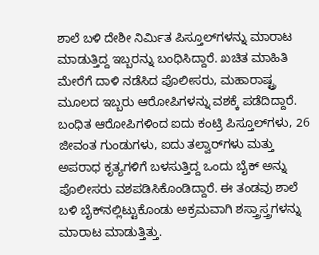ಶಾಲೆ ಬಳಿ ದೇಶೀ ನಿರ್ಮಿತ ಪಿಸ್ತೂಲ್‌ಗಳನ್ನು ಮಾರಾಟ ಮಾಡುತ್ತಿದ್ದ ಇಬ್ಬರನ್ನು ಬಂಧಿಸಿದ್ದಾರೆ. ಖಚಿತ ಮಾಹಿತಿ ಮೇರೆಗೆ ದಾಳಿ ನಡೆಸಿದ ಪೊಲೀಸರು, ಮಹಾರಾಷ್ಟ್ರ ಮೂಲದ ಇಬ್ಬರು ಆರೋಪಿಗಳನ್ನು ವಶಕ್ಕೆ ಪಡೆದಿದ್ದಾರೆ. ಬಂಧಿತ ಆರೋಪಿಗಳಿಂದ ಐದು ಕಂಟ್ರಿ ಪಿಸ್ತೂಲ್‌ಗಳು, 26 ಜೀವಂತ ಗುಂಡುಗಳು, ಐದು ತಲ್ವಾರ್‌ಗಳು ಮತ್ತು ಅಪರಾಧ ಕೃತ್ಯಗಳಿಗೆ ಬಳಸುತ್ತಿದ್ದ ಒಂದು ಬೈಕ್ ಅನ್ನು ಪೊಲೀಸರು ವಶಪಡಿಸಿಕೊಂಡಿದ್ದಾರೆ. ಈ ತಂಡವು ಶಾಲೆ ಬಳಿ ಬೈಕ್‌ನಲ್ಲಿಟ್ಟುಕೊಂಡು ಅಕ್ರಮವಾಗಿ ಶಸ್ತ್ರಾಸ್ತ್ರಗಳನ್ನು ಮಾರಾಟ ಮಾಡುತ್ತಿತ್ತು.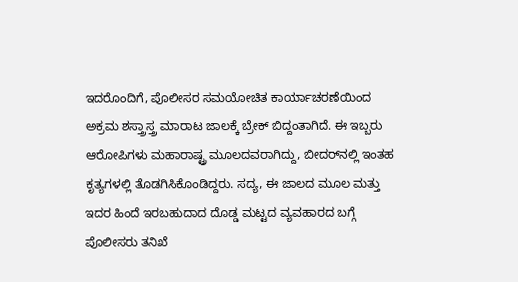ಇದರೊಂದಿಗೆ, ಪೊಲೀಸರ ಸಮಯೋಚಿತ ಕಾರ್ಯಾಚರಣೆಯಿಂದ ಅಕ್ರಮ ಶಸ್ತ್ರಾಸ್ತ್ರ ಮಾರಾಟ ಜಾಲಕ್ಕೆ ಬ್ರೇಕ್ ಬಿದ್ದಂತಾಗಿದೆ. ಈ ಇಬ್ಬರು ಆರೋಪಿಗಳು ಮಹಾರಾಷ್ಟ್ರ ಮೂಲದವರಾಗಿದ್ದು, ಬೀದರ್‌ನಲ್ಲಿ ಇಂತಹ ಕೃತ್ಯಗಳಲ್ಲಿ ತೊಡಗಿಸಿಕೊಂಡಿದ್ದರು. ಸದ್ಯ, ಈ ಜಾಲದ ಮೂಲ ಮತ್ತು ಇದರ ಹಿಂದೆ ಇರಬಹುದಾದ ದೊಡ್ಡ ಮಟ್ಟದ ವ್ಯವಹಾರದ ಬಗ್ಗೆ ಪೊಲೀಸರು ತನಿಖೆ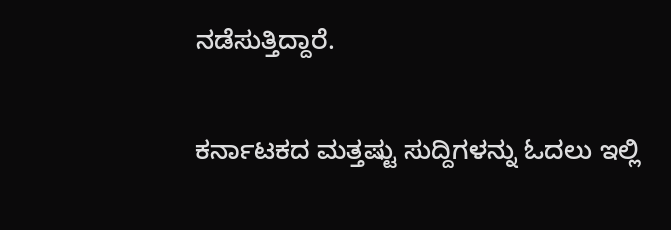ನಡೆಸುತ್ತಿದ್ದಾರೆ.

ಕರ್ನಾಟಕದ ಮತ್ತಷ್ಟು ಸುದ್ದಿಗಳನ್ನು ಓದಲು ಇಲ್ಲಿ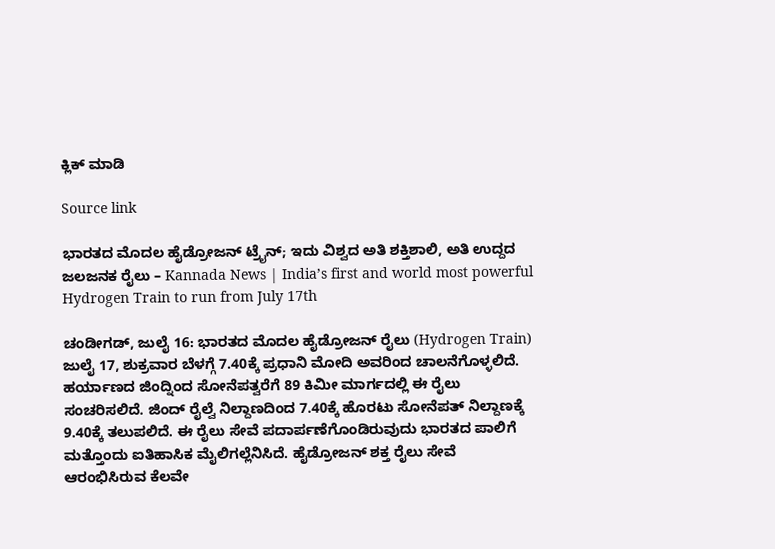ಕ್ಲಿಕ್ ಮಾಡಿ

Source link

ಭಾರತದ ಮೊದಲ ಹೈಡ್ರೋಜನ್ ಟ್ರೈನ್; ಇದು ವಿಶ್ವದ ಅತಿ ಶಕ್ತಿಶಾಲಿ, ಅತಿ ಉದ್ದದ ಜಲಜನಕ ರೈಲು – Kannada News | India’s first and world most powerful Hydrogen Train to run from July 17th

ಚಂಡೀಗಡ್, ಜುಲೈ 16: ಭಾರತದ ಮೊದಲ ಹೈಡ್ರೋಜನ್ ರೈಲು (Hydrogen Train) ಜುಲೈ 17, ಶುಕ್ರವಾರ ಬೆಳಗ್ಗೆ 7.40ಕ್ಕೆ ಪ್ರಧಾನಿ ಮೋದಿ ಅವರಿಂದ ಚಾಲನೆಗೊಳ್ಳಲಿದೆ. ಹರ್ಯಾಣದ ಜಿಂದ್ನಿಂದ ಸೋನೆಪತ್ವರೆಗೆ 89 ಕಿಮೀ ಮಾರ್ಗದಲ್ಲಿ ಈ ರೈಲು ಸಂಚರಿಸಲಿದೆ. ಜಿಂದ್ ರೈಲ್ವೆ ನಿಲ್ದಾಣದಿಂದ 7.40ಕ್ಕೆ ಹೊರಟು ಸೋನೆಪತ್ ನಿಲ್ದಾಣಕ್ಕೆ 9.40ಕ್ಕೆ ತಲುಪಲಿದೆ. ಈ ರೈಲು ಸೇವೆ ಪದಾರ್ಪಣೆಗೊಂಡಿರುವುದು ಭಾರತದ ಪಾಲಿಗೆ ಮತ್ತೊಂದು ಐತಿಹಾಸಿಕ ಮೈಲಿಗಲ್ಲೆನಿಸಿದೆ. ಹೈಡ್ರೋಜನ್ ಶಕ್ತ ರೈಲು ಸೇವೆ ಆರಂಭಿಸಿರುವ ಕೆಲವೇ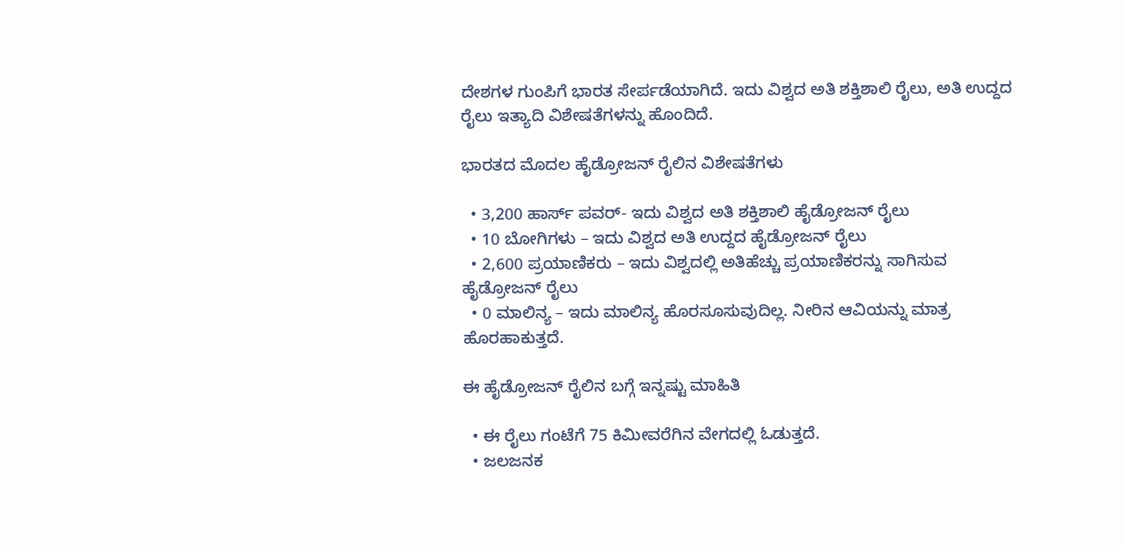ದೇಶಗಳ ಗುಂಪಿಗೆ ಭಾರತ ಸೇರ್ಪಡೆಯಾಗಿದೆ. ಇದು ವಿಶ್ವದ ಅತಿ ಶಕ್ತಿಶಾಲಿ ರೈಲು, ಅತಿ ಉದ್ದದ ರೈಲು ಇತ್ಯಾದಿ ವಿಶೇಷತೆಗಳನ್ನು ಹೊಂದಿದೆ.

ಭಾರತದ ಮೊದಲ ಹೈಡ್ರೋಜನ್ ರೈಲಿನ ವಿಶೇಷತೆಗಳು

  • 3,200 ಹಾರ್ಸ್ ಪವರ್- ಇದು ವಿಶ್ವದ ಅತಿ ಶಕ್ತಿಶಾಲಿ ಹೈಡ್ರೋಜನ್ ರೈಲು
  • 10 ಬೋಗಿಗಳು – ಇದು ವಿಶ್ವದ ಅತಿ ಉದ್ದದ ಹೈಡ್ರೋಜನ್ ರೈಲು
  • 2,600 ಪ್ರಯಾಣಿಕರು – ಇದು ವಿಶ್ವದಲ್ಲಿ ಅತಿಹೆಚ್ಚು ಪ್ರಯಾಣಿಕರನ್ನು ಸಾಗಿಸುವ ಹೈಡ್ರೋಜನ್ ರೈಲು
  • 0 ಮಾಲಿನ್ಯ – ಇದು ಮಾಲಿನ್ಯ ಹೊರಸೂಸುವುದಿಲ್ಲ. ನೀರಿನ ಆವಿಯನ್ನು ಮಾತ್ರ ಹೊರಹಾಕುತ್ತದೆ.

ಈ ಹೈಡ್ರೋಜನ್ ರೈಲಿನ ಬಗ್ಗೆ ಇನ್ನಷ್ಟು ಮಾಹಿತಿ

  • ಈ ರೈಲು ಗಂಟೆಗೆ 75 ಕಿಮೀವರೆಗಿನ ವೇಗದಲ್ಲಿ ಓಡುತ್ತದೆ.
  • ಜಲಜನಕ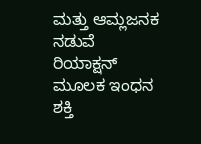ಮತ್ತು ಆಮ್ಲಜನಕ ನಡುವೆ ರಿಯಾಕ್ಷನ್ ಮೂಲಕ ಇಂಧನ ಶಕ್ತಿ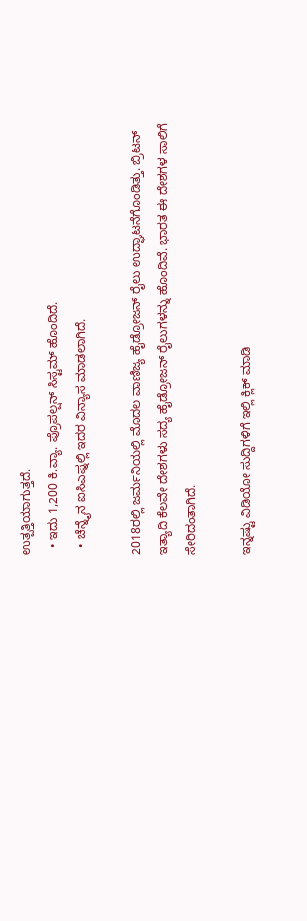ಉತ್ಪತ್ತಿಯಾಗುತ್ತದೆ.
  • ಇದು 1,200 ಕಿ.ವ್ಯಾ. ಪ್ರೊಪಲ್ಷನ್ ಸಿಸ್ಟಮ್ ಹೊಂದಿದೆ.
  • ಚೆನ್ನೈನ ಐಸಿಎಫ್ನಲ್ಲಿ ಇದರ ವಿನ್ಯಾಸ ಮಾಡಲಾಗಿದೆ.

2018ರಲ್ಲಿ ಜರ್ಮನಿಯಲ್ಲಿ ಮೊದಲ ವಾಣಿಜ್ಯ ಹೈಡ್ರೋಜನ್ ರೈಲು ಉದ್ಘಾಟನೆಗೊಂಡಿತ್ತು. ಬ್ರಿಟನ್ ಇತ್ಯಾದಿ ಕೆಲವೇ ದೇಶಗಳು ಸದ್ಯ ಹೈಡ್ರೋಜನ್ ರೈಲುಗಳನ್ನು ಹೊಂದಿವೆ. ಭಾರತ ಈ ದೇಶಗಳ ಸಾಲಿಗೆ ಸೇರಿದಂತಾಗಿದೆ.

ಇನ್ನಷ್ಟು ವಿಡಿಯೋ ಸುದ್ದಿಗಳಿಗೆ ಇಲ್ಲಿ ಕ್ಲಿಕ್ ಮಾಡಿ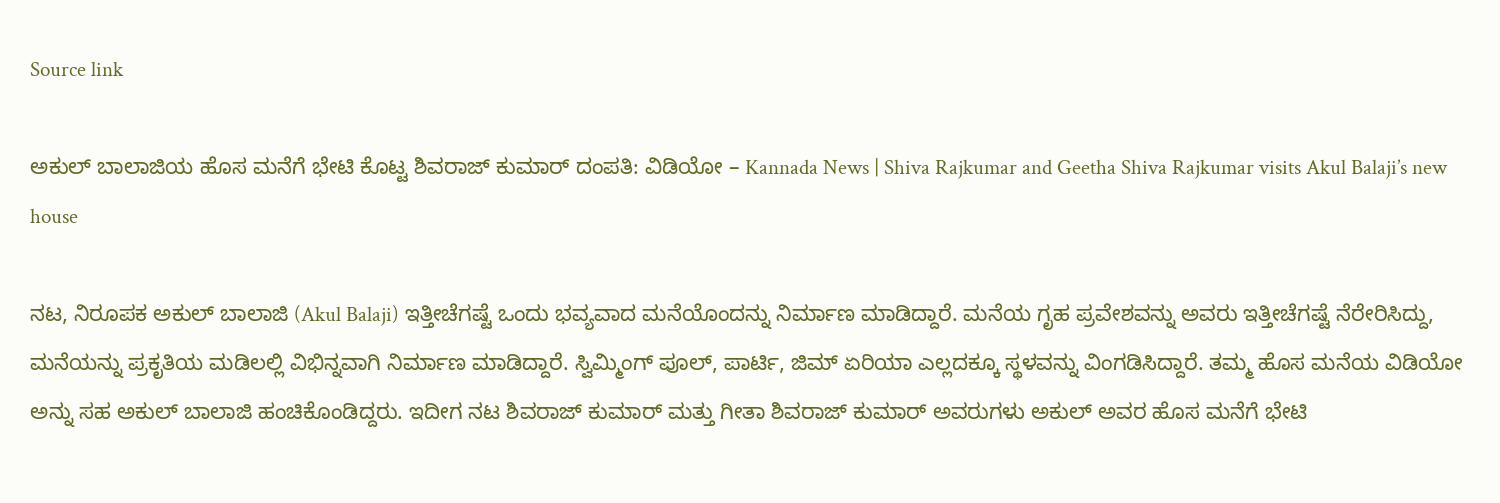Source link

ಅಕುಲ್ ಬಾಲಾಜಿಯ ಹೊಸ ಮನೆಗೆ ಭೇಟಿ ಕೊಟ್ಟ ಶಿವರಾಜ್ ಕುಮಾರ್ ದಂಪತಿ: ವಿಡಿಯೋ – Kannada News | Shiva Rajkumar and Geetha Shiva Rajkumar visits Akul Balaji’s new house

ನಟ, ನಿರೂಪಕ ಅಕುಲ್ ಬಾಲಾಜಿ (Akul Balaji) ಇತ್ತೀಚೆಗಷ್ಟೆ ಒಂದು ಭವ್ಯವಾದ ಮನೆಯೊಂದನ್ನು ನಿರ್ಮಾಣ ಮಾಡಿದ್ದಾರೆ. ಮನೆಯ ಗೃಹ ಪ್ರವೇಶವನ್ನು ಅವರು ಇತ್ತೀಚೆಗಷ್ಟೆ ನೆರೇರಿಸಿದ್ದು, ಮನೆಯನ್ನು ಪ್ರಕೃತಿಯ ಮಡಿಲಲ್ಲಿ ವಿಭಿನ್ನವಾಗಿ ನಿರ್ಮಾಣ ಮಾಡಿದ್ದಾರೆ. ಸ್ವಿಮ್ಮಿಂಗ್ ಪೂಲ್, ಪಾರ್ಟಿ, ಜಿಮ್ ಏರಿಯಾ ಎಲ್ಲದಕ್ಕೂ ಸ್ಥಳವನ್ನು ವಿಂಗಡಿಸಿದ್ದಾರೆ. ತಮ್ಮ ಹೊಸ ಮನೆಯ ವಿಡಿಯೋ ಅನ್ನು ಸಹ ಅಕುಲ್ ಬಾಲಾಜಿ ಹಂಚಿಕೊಂಡಿದ್ದರು. ಇದೀಗ ನಟ ಶಿವರಾಜ್ ಕುಮಾರ್ ಮತ್ತು ಗೀತಾ ಶಿವರಾಜ್ ಕುಮಾರ್ ಅವರುಗಳು ಅಕುಲ್ ಅವರ ಹೊಸ ಮನೆಗೆ ಭೇಟಿ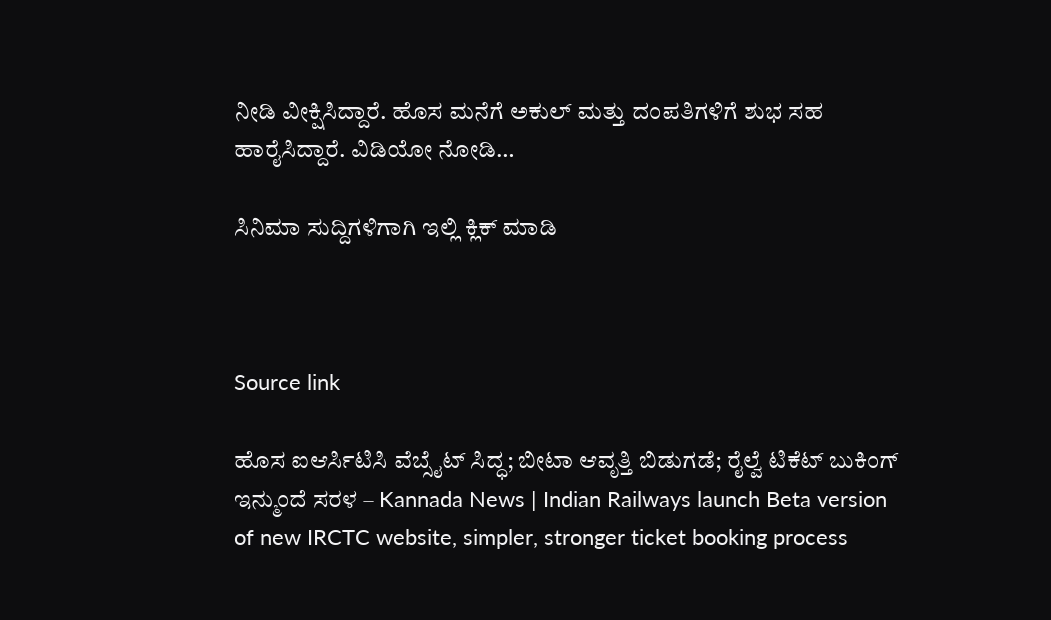ನೀಡಿ ವೀಕ್ಷಿಸಿದ್ದಾರೆ. ಹೊಸ ಮನೆಗೆ ಅಕುಲ್ ಮತ್ತು ದಂಪತಿಗಳಿಗೆ ಶುಭ ಸಹ ಹಾರೈಸಿದ್ದಾರೆ. ವಿಡಿಯೋ ನೋಡಿ…

ಸಿನಿಮಾ ಸುದ್ದಿಗಳಿಗಾಗಿ ಇಲ್ಲಿ ಕ್ಲಿಕ್ ಮಾಡಿ



Source link

ಹೊಸ ಐಆರ್ಸಿಟಿಸಿ ವೆಬ್ಸೈಟ್ ಸಿದ್ಧ; ಬೀಟಾ ಆವೃತ್ತಿ ಬಿಡುಗಡೆ; ರೈಲ್ವೆ ಟಿಕೆಟ್ ಬುಕಿಂಗ್ ಇನ್ಮುಂದೆ ಸರಳ – Kannada News | Indian Railways launch Beta version of new IRCTC website, simpler, stronger ticket booking process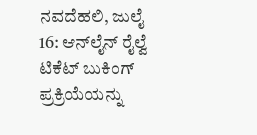ನವದೆಹಲಿ, ಜುಲೈ 16: ಆನ್‌ಲೈನ್ ರೈಲ್ವೆ ಟಿಕೆಟ್ ಬುಕಿಂಗ್ ಪ್ರಕ್ರಿಯೆಯನ್ನು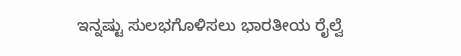ಇನ್ನಷ್ಟು ಸುಲಭಗೊಳಿಸಲು ಭಾರತೀಯ ರೈಲ್ವೆ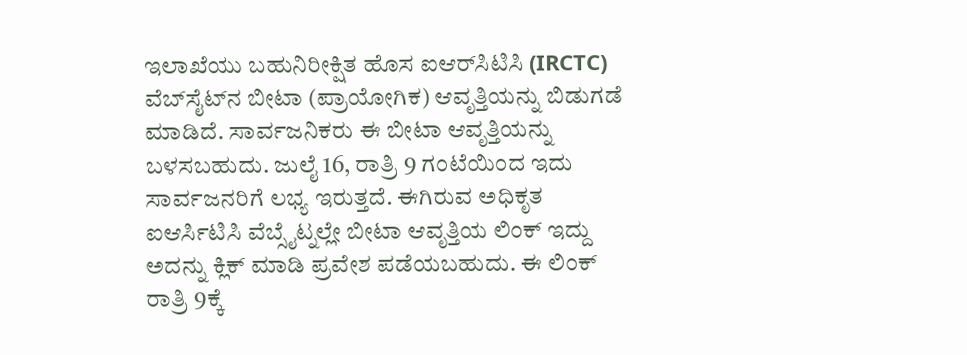ಇಲಾಖೆಯು ಬಹುನಿರೀಕ್ಷಿತ ಹೊಸ ಐಆರ್‌ಸಿಟಿಸಿ (IRCTC) ವೆಬ್‌ಸೈಟ್‌ನ ಬೀಟಾ (ಪ್ರಾಯೋಗಿಕ) ಆವೃತ್ತಿಯನ್ನು ಬಿಡುಗಡೆ ಮಾಡಿದೆ. ಸಾರ್ವಜನಿಕರು ಈ ಬೀಟಾ ಆವೃತ್ತಿಯನ್ನು ಬಳಸಬಹುದು. ಜುಲೈ 16, ರಾತ್ರಿ 9 ಗಂಟೆಯಿಂದ ಇದು ಸಾರ್ವಜನರಿಗೆ ಲಭ್ಯ ಇರುತ್ತದೆ. ಈಗಿರುವ ಅಧಿಕೃತ ಐಆರ್ಸಿಟಿಸಿ ವೆಬ್ಸೈಟ್ನಲ್ಲೇ ಬೀಟಾ ಆವೃತ್ತಿಯ ಲಿಂಕ್ ಇದ್ದು ಅದನ್ನು ಕ್ಲಿಕ್ ಮಾಡಿ ಪ್ರವೇಶ ಪಡೆಯಬಹುದು. ಈ ಲಿಂಕ್ ರಾತ್ರಿ 9ಕ್ಕೆ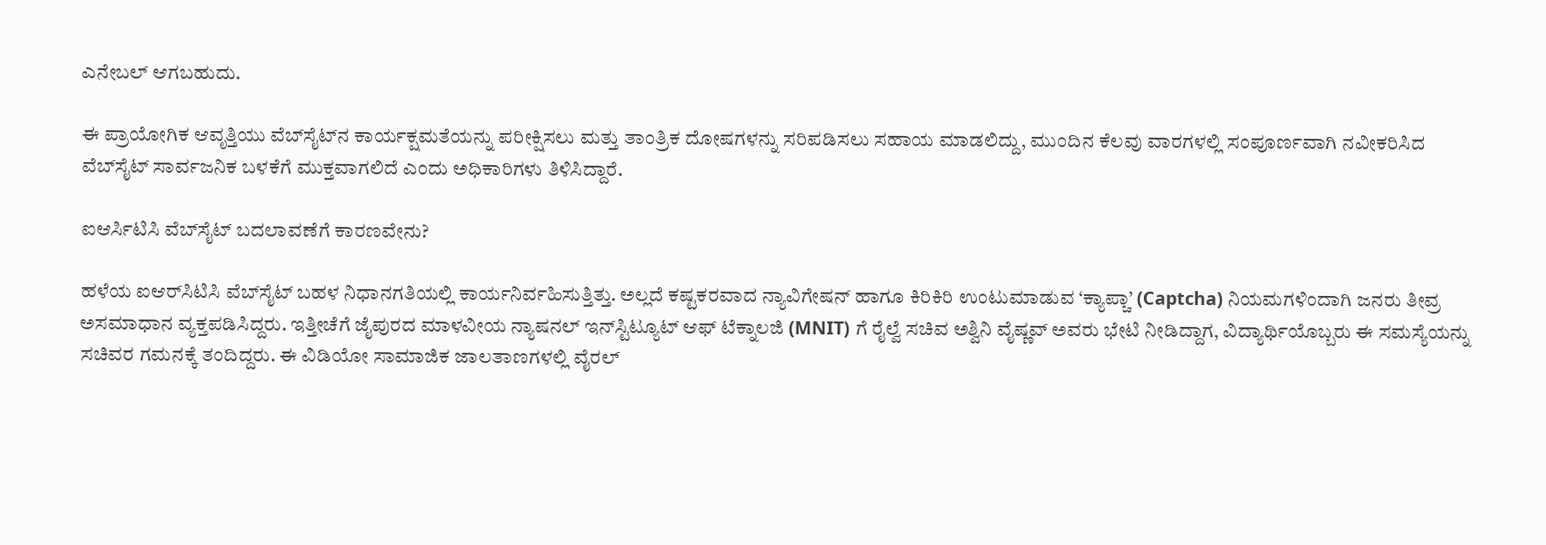ಎನೇಬಲ್ ಆಗಬಹುದು.

ಈ ಪ್ರಾಯೋಗಿಕ ಆವೃತ್ತಿಯು ವೆಬ್‌ಸೈಟ್‌ನ ಕಾರ್ಯಕ್ಷಮತೆಯನ್ನು ಪರೀಕ್ಷಿಸಲು ಮತ್ತು ತಾಂತ್ರಿಕ ದೋಷಗಳನ್ನು ಸರಿಪಡಿಸಲು ಸಹಾಯ ಮಾಡಲಿದ್ದು, ಮುಂದಿನ ಕೆಲವು ವಾರಗಳಲ್ಲಿ ಸಂಪೂರ್ಣವಾಗಿ ನವೀಕರಿಸಿದ ವೆಬ್‌ಸೈಟ್ ಸಾರ್ವಜನಿಕ ಬಳಕೆಗೆ ಮುಕ್ತವಾಗಲಿದೆ ಎಂದು ಅಧಿಕಾರಿಗಳು ತಿಳಿಸಿದ್ದಾರೆ.

ಐಆರ್ಸಿಟಿಸಿ ವೆಬ್‌ಸೈಟ್ ಬದಲಾವಣೆಗೆ ಕಾರಣವೇನು?

ಹಳೆಯ ಐಆರ್‌ಸಿಟಿಸಿ ವೆಬ್‌ಸೈಟ್ ಬಹಳ ನಿಧಾನಗತಿಯಲ್ಲಿ ಕಾರ್ಯನಿರ್ವಹಿಸುತ್ತಿತ್ತು. ಅಲ್ಲದೆ ಕಷ್ಟಕರವಾದ ನ್ಯಾವಿಗೇಷನ್ ಹಾಗೂ ಕಿರಿಕಿರಿ ಉಂಟುಮಾಡುವ ‘ಕ್ಯಾಪ್ಚಾ’ (Captcha) ನಿಯಮಗಳಿಂದಾಗಿ ಜನರು ತೀವ್ರ ಅಸಮಾಧಾನ ವ್ಯಕ್ತಪಡಿಸಿದ್ದರು. ಇತ್ತೀಚೆಗೆ ಜೈಪುರದ ಮಾಳವೀಯ ನ್ಯಾಷನಲ್ ಇನ್‌ಸ್ಟಿಟ್ಯೂಟ್ ಆಫ್ ಟೆಕ್ನಾಲಜಿ (MNIT) ಗೆ ರೈಲ್ವೆ ಸಚಿವ ಅಶ್ವಿನಿ ವೈಷ್ಣವ್ ಅವರು ಭೇಟಿ ನೀಡಿದ್ದಾಗ, ವಿದ್ಯಾರ್ಥಿಯೊಬ್ಬರು ಈ ಸಮಸ್ಯೆಯನ್ನು ಸಚಿವರ ಗಮನಕ್ಕೆ ತಂದಿದ್ದರು. ಈ ವಿಡಿಯೋ ಸಾಮಾಜಿಕ ಜಾಲತಾಣಗಳಲ್ಲಿ ವೈರಲ್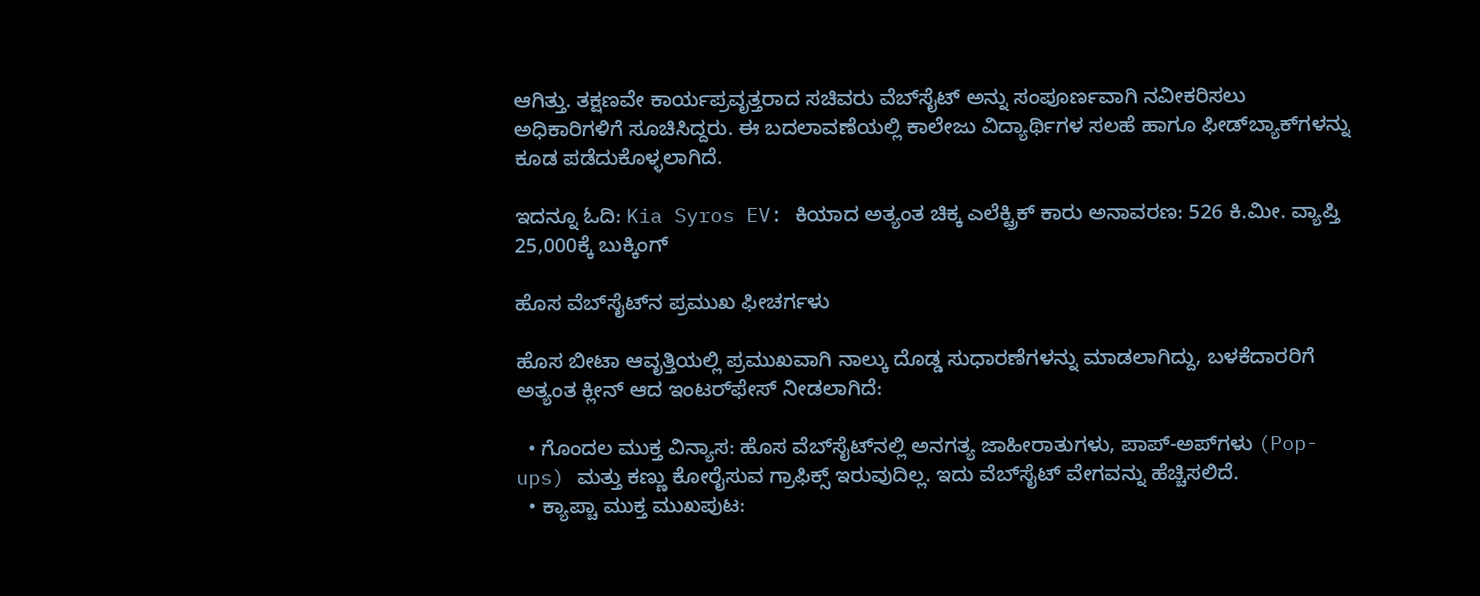ಆಗಿತ್ತು. ತಕ್ಷಣವೇ ಕಾರ್ಯಪ್ರವೃತ್ತರಾದ ಸಚಿವರು ವೆಬ್‌ಸೈಟ್ ಅನ್ನು ಸಂಪೂರ್ಣವಾಗಿ ನವೀಕರಿಸಲು ಅಧಿಕಾರಿಗಳಿಗೆ ಸೂಚಿಸಿದ್ದರು. ಈ ಬದಲಾವಣೆಯಲ್ಲಿ ಕಾಲೇಜು ವಿದ್ಯಾರ್ಥಿಗಳ ಸಲಹೆ ಹಾಗೂ ಫೀಡ್‌ಬ್ಯಾಕ್‌ಗಳನ್ನು ಕೂಡ ಪಡೆದುಕೊಳ್ಳಲಾಗಿದೆ.

ಇದನ್ನೂ ಓದಿ: Kia Syros EV: ಕಿಯಾದ ಅತ್ಯಂತ ಚಿಕ್ಕ ಎಲೆಕ್ಟ್ರಿಕ್ ಕಾರು ಅನಾವರಣ: 526 ಕಿ.ಮೀ. ವ್ಯಾಪ್ತಿ 25,000ಕ್ಕೆ ಬುಕ್ಕಿಂಗ್

ಹೊಸ ವೆಬ್‌ಸೈಟ್‌ನ ಪ್ರಮುಖ ಫೀಚರ್ಗಳು

ಹೊಸ ಬೀಟಾ ಆವೃತ್ತಿಯಲ್ಲಿ ಪ್ರಮುಖವಾಗಿ ನಾಲ್ಕು ದೊಡ್ಡ ಸುಧಾರಣೆಗಳನ್ನು ಮಾಡಲಾಗಿದ್ದು, ಬಳಕೆದಾರರಿಗೆ ಅತ್ಯಂತ ಕ್ಲೀನ್ ಆದ ಇಂಟರ್‌ಫೇಸ್ ನೀಡಲಾಗಿದೆ:

  • ಗೊಂದಲ ಮುಕ್ತ ವಿನ್ಯಾಸ: ಹೊಸ ವೆಬ್‌ಸೈಟ್‌ನಲ್ಲಿ ಅನಗತ್ಯ ಜಾಹೀರಾತುಗಳು, ಪಾಪ್-ಅಪ್‌ಗಳು (Pop-ups) ಮತ್ತು ಕಣ್ಣು ಕೋರೈಸುವ ಗ್ರಾಫಿಕ್ಸ್ ಇರುವುದಿಲ್ಲ. ಇದು ವೆಬ್‌ಸೈಟ್ ವೇಗವನ್ನು ಹೆಚ್ಚಿಸಲಿದೆ.
  • ಕ್ಯಾಪ್ಚಾ ಮುಕ್ತ ಮುಖಪುಟ: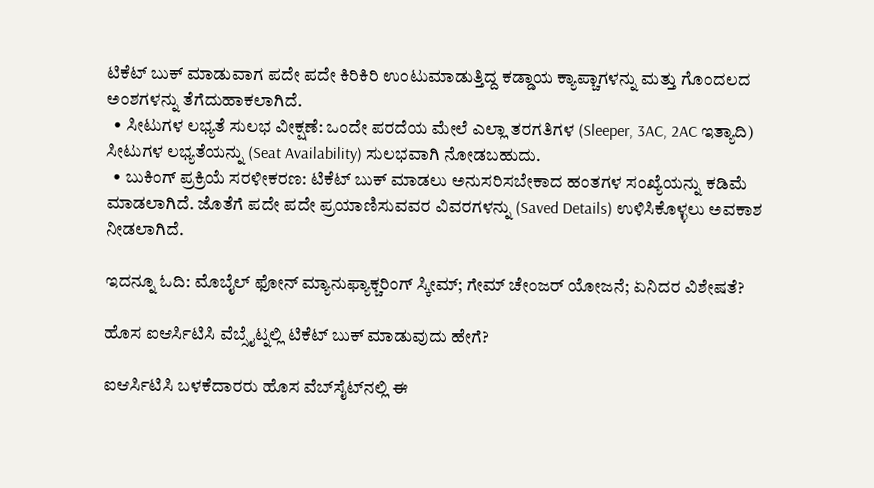ಟಿಕೆಟ್ ಬುಕ್ ಮಾಡುವಾಗ ಪದೇ ಪದೇ ಕಿರಿಕಿರಿ ಉಂಟುಮಾಡುತ್ತಿದ್ದ ಕಡ್ಡಾಯ ಕ್ಯಾಪ್ಚಾಗಳನ್ನು ಮತ್ತು ಗೊಂದಲದ ಅಂಶಗಳನ್ನು ತೆಗೆದುಹಾಕಲಾಗಿದೆ.
  • ಸೀಟುಗಳ ಲಭ್ಯತೆ ಸುಲಭ ವೀಕ್ಷಣೆ: ಒಂದೇ ಪರದೆಯ ಮೇಲೆ ಎಲ್ಲಾ ತರಗತಿಗಳ (Sleeper, 3AC, 2AC ಇತ್ಯಾದಿ) ಸೀಟುಗಳ ಲಭ್ಯತೆಯನ್ನು (Seat Availability) ಸುಲಭವಾಗಿ ನೋಡಬಹುದು.
  • ಬುಕಿಂಗ್ ಪ್ರಕ್ರಿಯೆ ಸರಳೀಕರಣ: ಟಿಕೆಟ್ ಬುಕ್ ಮಾಡಲು ಅನುಸರಿಸಬೇಕಾದ ಹಂತಗಳ ಸಂಖ್ಯೆಯನ್ನು ಕಡಿಮೆ ಮಾಡಲಾಗಿದೆ. ಜೊತೆಗೆ ಪದೇ ಪದೇ ಪ್ರಯಾಣಿಸುವವರ ವಿವರಗಳನ್ನು (Saved Details) ಉಳಿಸಿಕೊಳ್ಳಲು ಅವಕಾಶ ನೀಡಲಾಗಿದೆ.

ಇದನ್ನೂ ಓದಿ: ಮೊಬೈಲ್ ಫೋನ್ ಮ್ಯಾನುಫ್ಯಾಕ್ಚರಿಂಗ್ ಸ್ಕೀಮ್; ಗೇಮ್ ಚೇಂಜರ್ ಯೋಜನೆ; ಏನಿದರ ವಿಶೇಷತೆ?

ಹೊಸ ಐಆರ್ಸಿಟಿಸಿ ವೆಬ್ಸೈಟ್ನಲ್ಲಿ ಟಿಕೆಟ್ ಬುಕ್ ಮಾಡುವುದು ಹೇಗೆ?

ಐಆರ್ಸಿಟಿಸಿ ಬಳಕೆದಾರರು ಹೊಸ ವೆಬ್‌ಸೈಟ್‌ನಲ್ಲಿ ಈ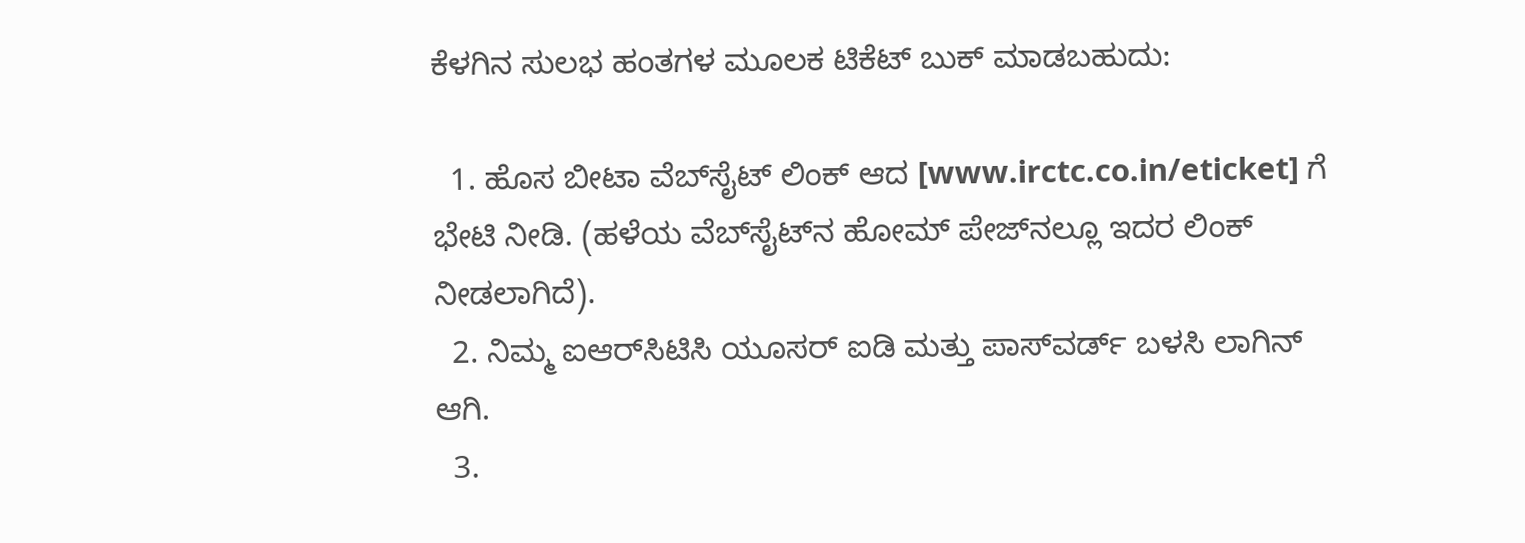ಕೆಳಗಿನ ಸುಲಭ ಹಂತಗಳ ಮೂಲಕ ಟಿಕೆಟ್ ಬುಕ್ ಮಾಡಬಹುದು:

  1. ಹೊಸ ಬೀಟಾ ವೆಬ್‌ಸೈಟ್ ಲಿಂಕ್ ಆದ [www.irctc.co.in/eticket] ಗೆ ಭೇಟಿ ನೀಡಿ. (ಹಳೆಯ ವೆಬ್‌ಸೈಟ್‌ನ ಹೋಮ್ ಪೇಜ್‌ನಲ್ಲೂ ಇದರ ಲಿಂಕ್ ನೀಡಲಾಗಿದೆ).
  2. ನಿಮ್ಮ ಐಆರ್‌ಸಿಟಿಸಿ ಯೂಸರ್ ಐಡಿ ಮತ್ತು ಪಾಸ್‌ವರ್ಡ್ ಬಳಸಿ ಲಾಗಿನ್ ಆಗಿ.
  3.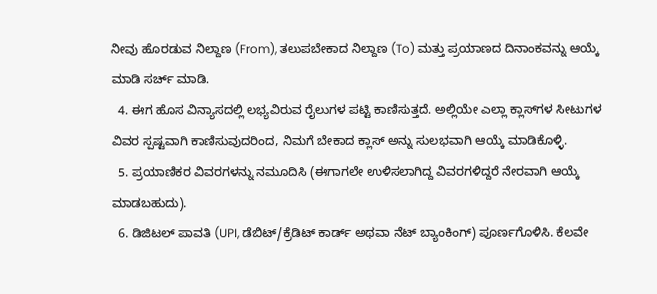ನೀವು ಹೊರಡುವ ನಿಲ್ದಾಣ (From), ತಲುಪಬೇಕಾದ ನಿಲ್ದಾಣ (To) ಮತ್ತು ಪ್ರಯಾಣದ ದಿನಾಂಕವನ್ನು ಆಯ್ಕೆ ಮಾಡಿ ಸರ್ಚ್ ಮಾಡಿ.
  4. ಈಗ ಹೊಸ ವಿನ್ಯಾಸದಲ್ಲಿ ಲಭ್ಯವಿರುವ ರೈಲುಗಳ ಪಟ್ಟಿ ಕಾಣಿಸುತ್ತದೆ. ಅಲ್ಲಿಯೇ ಎಲ್ಲಾ ಕ್ಲಾಸ್‌ಗಳ ಸೀಟುಗಳ ವಿವರ ಸ್ಪಷ್ಟವಾಗಿ ಕಾಣಿಸುವುದರಿಂದ, ನಿಮಗೆ ಬೇಕಾದ ಕ್ಲಾಸ್ ಅನ್ನು ಸುಲಭವಾಗಿ ಆಯ್ಕೆ ಮಾಡಿಕೊಳ್ಳಿ.
  5. ಪ್ರಯಾಣಿಕರ ವಿವರಗಳನ್ನು ನಮೂದಿಸಿ (ಈಗಾಗಲೇ ಉಳಿಸಲಾಗಿದ್ದ ವಿವರಗಳಿದ್ದರೆ ನೇರವಾಗಿ ಆಯ್ಕೆ ಮಾಡಬಹುದು).
  6. ಡಿಜಿಟಲ್ ಪಾವತಿ (UPI, ಡೆಬಿಟ್/ಕ್ರೆಡಿಟ್ ಕಾರ್ಡ್ ಅಥವಾ ನೆಟ್ ಬ್ಯಾಂಕಿಂಗ್) ಪೂರ್ಣಗೊಳಿಸಿ. ಕೆಲವೇ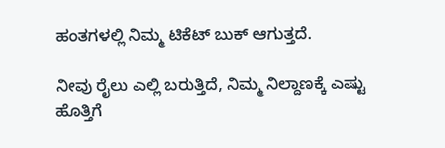ಹಂತಗಳಲ್ಲಿ ನಿಮ್ಮ ಟಿಕೆಟ್ ಬುಕ್ ಆಗುತ್ತದೆ.

ನೀವು ರೈಲು ಎಲ್ಲಿ ಬರುತ್ತಿದೆ, ನಿಮ್ಮ ನಿಲ್ದಾಣಕ್ಕೆ ಎಷ್ಟು ಹೊತ್ತಿಗೆ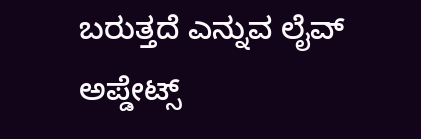ಬರುತ್ತದೆ ಎನ್ನುವ ಲೈವ್ ಅಪ್ಡೇಟ್ಸ್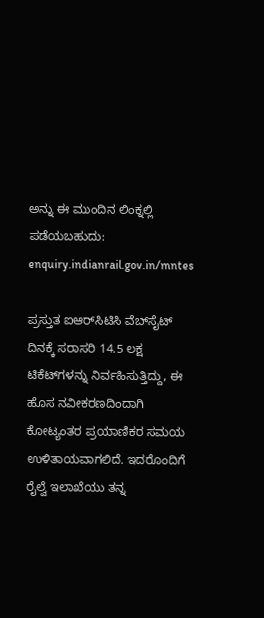ಅನ್ನು ಈ ಮುಂದಿನ ಲಿಂಕ್ನಲ್ಲಿ ಪಡೆಯಬಹುದು: enquiry.indianrail.gov.in/mntes

ಪ್ರಸ್ತುತ ಐಆರ್‌ಸಿಟಿಸಿ ವೆಬ್‌ಸೈಟ್ ದಿನಕ್ಕೆ ಸರಾಸರಿ 14.5 ಲಕ್ಷ ಟಿಕೆಟ್‌ಗಳನ್ನು ನಿರ್ವಹಿಸುತ್ತಿದ್ದು, ಈ ಹೊಸ ನವೀಕರಣದಿಂದಾಗಿ ಕೋಟ್ಯಂತರ ಪ್ರಯಾಣಿಕರ ಸಮಯ ಉಳಿತಾಯವಾಗಲಿದೆ. ಇದರೊಂದಿಗೆ ರೈಲ್ವೆ ಇಲಾಖೆಯು ತನ್ನ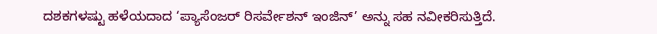ದಶಕಗಳಷ್ಟು ಹಳೆಯದಾದ ‘ಪ್ಯಾಸೆಂಜರ್ ರಿಸರ್ವೇಶನ್ ಇಂಜಿನ್’ ಅನ್ನು ಸಹ ನವೀಕರಿಸುತ್ತಿದೆ.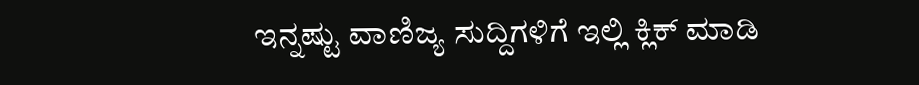ಇನ್ನಷ್ಟು ವಾಣಿಜ್ಯ ಸುದ್ದಿಗಳಿಗೆ ಇಲ್ಲಿ ಕ್ಲಿಕ್ ಮಾಡಿ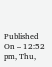Published On – 12:52 pm, Thu,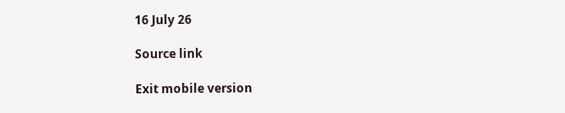16 July 26

Source link

Exit mobile version